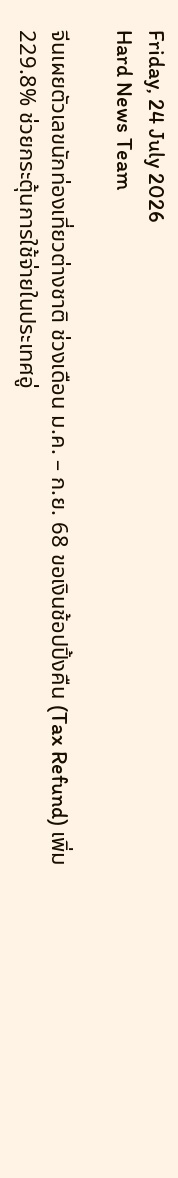Friday, 24 July 2026
Hard News Team

จีนเผยตัวเลขนักท่องเที่ยวต่างชาติ ช่วงเดือน ม.ค. – ก.ย. 68 ขอเงินช้อปปิ้งคืน (Tax Refund) เพิ่ม 229.8% ช่วยกระตุ้นการใช้จ่ายในประเทศอู่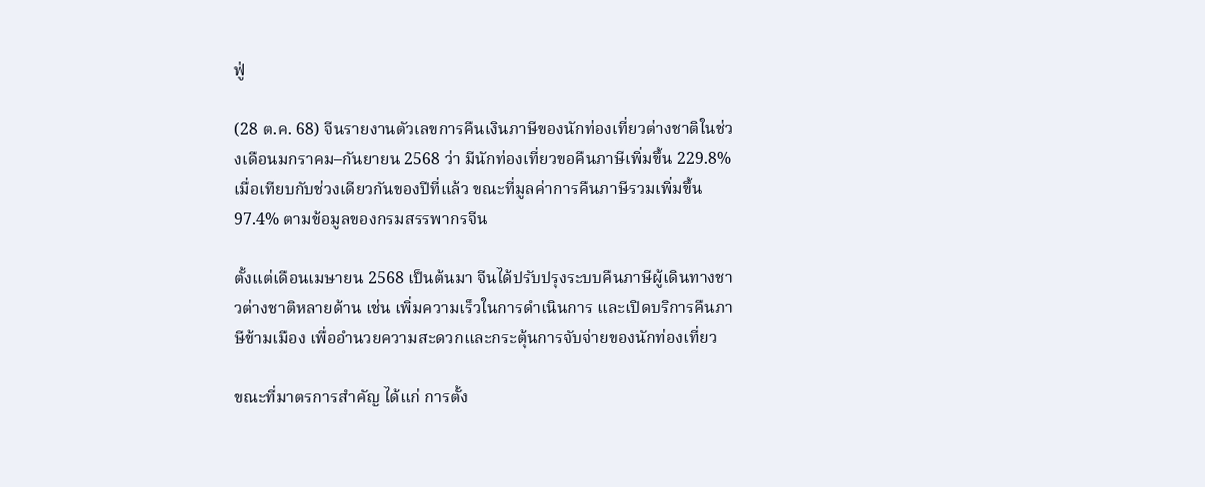ฟู่

(28 ต.ค. 68) จีนรายงานตัวเลขการคืนเงินภาษีของนักท่องเที่ยวต่างชาติในช่วงเดือนมกราคม–กันยายน 2568 ว่า มีนักท่องเที่ยวขอคืนภาษีเพิ่มขึ้น 229.8% เมื่อเทียบกับช่วงเดียวกันของปีที่แล้ว ขณะที่มูลค่าการคืนภาษีรวมเพิ่มขึ้น 97.4% ตามข้อมูลของกรมสรรพากรจีน

ตั้งแต่เดือนเมษายน 2568 เป็นต้นมา จีนได้ปรับปรุงระบบคืนภาษีผู้เดินทางชาวต่างชาติหลายด้าน เช่น เพิ่มความเร็วในการดำเนินการ และเปิดบริการคืนภาษีข้ามเมือง เพื่ออำนวยความสะดวกและกระตุ้นการจับจ่ายของนักท่องเที่ยว

ขณะที่มาตรการสำคัญ ได้แก่ การตั้ง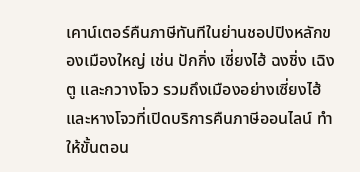เคาน์เตอร์คืนภาษีทันทีในย่านชอปปิงหลักของเมืองใหญ่ เช่น ปักกิ่ง เซี่ยงไฮ้ ฉงชิ่ง เฉิงตู และกวางโจว รวมถึงเมืองอย่างเซี่ยงไฮ้และหางโจวที่เปิดบริการคืนภาษีออนไลน์ ทำให้ขั้นตอน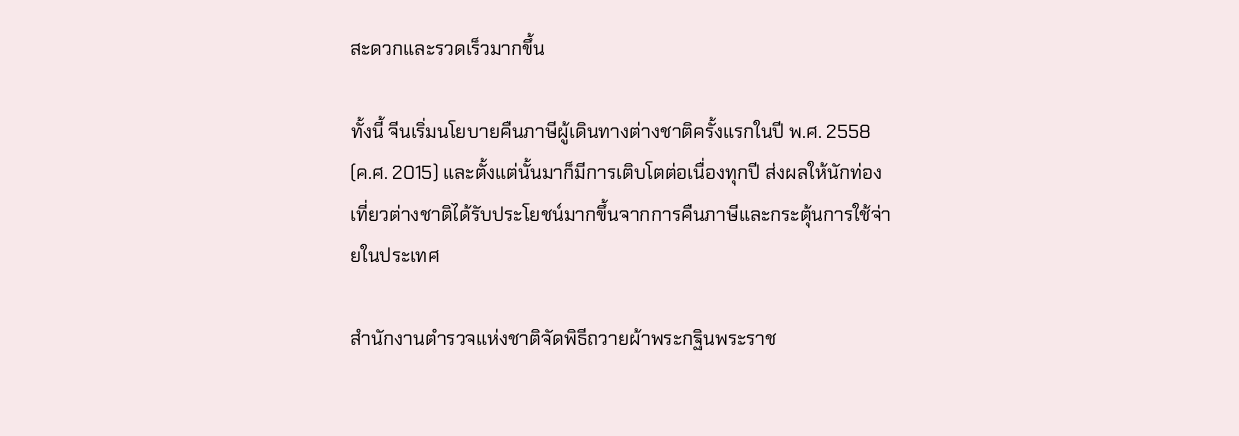สะดวกและรวดเร็วมากขึ้น

ทั้งนี้ จีนเริ่มนโยบายคืนภาษีผู้เดินทางต่างชาติครั้งแรกในปี พ.ศ. 2558 (ค.ศ. 2015) และตั้งแต่นั้นมาก็มีการเติบโตต่อเนื่องทุกปี ส่งผลให้นักท่องเที่ยวต่างชาติได้รับประโยชน์มากขึ้นจากการคืนภาษีและกระตุ้นการใช้จ่ายในประเทศ

สำนักงานตำรวจแห่งชาติจัดพิธีถวายผ้าพระกฐินพระราช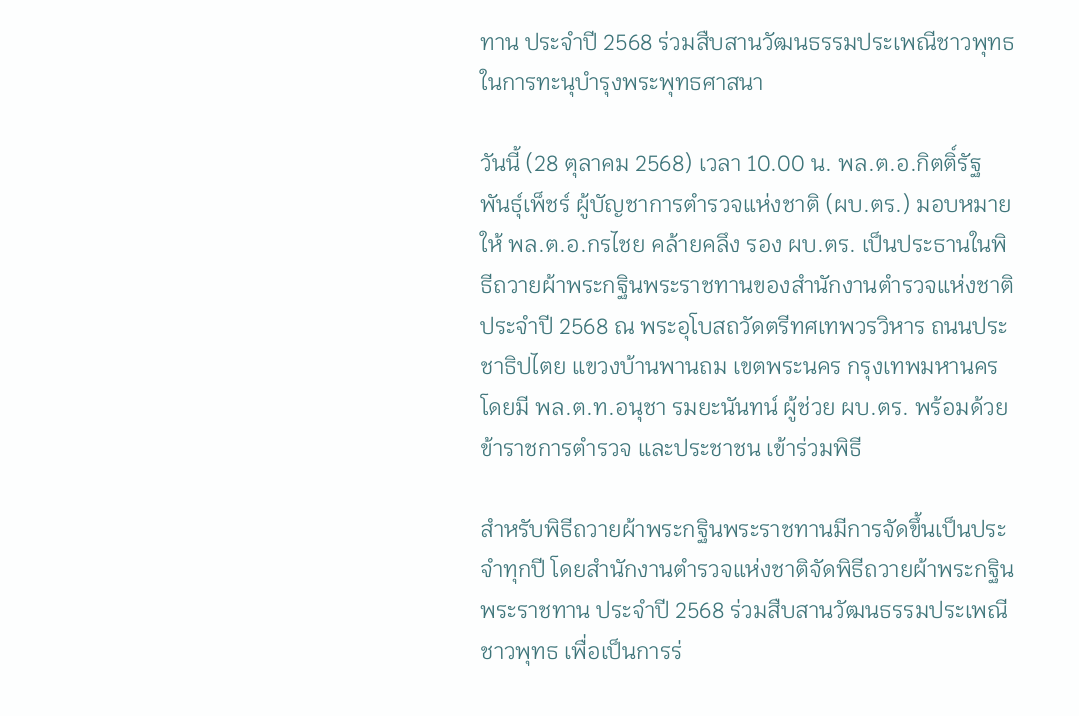ทาน ประจำปี 2568 ร่วมสืบสานวัฒนธรรมประเพณีชาวพุทธ ในการทะนุบำรุงพระพุทธศาสนา

วันนี้ (28 ตุลาคม 2568) เวลา 10.00 น. พล.ต.อ.กิตติ์รัฐ พันธุ์เพ็ชร์ ผู้บัญชาการตำรวจแห่งชาติ (ผบ.ตร.) มอบหมายให้ พล.ต.อ.กรไชย คล้ายคลึง รอง ผบ.ตร. เป็นประธานในพิธีถวายผ้าพระกฐินพระราชทานของสำนักงานตำรวจแห่งชาติ ประจำปี 2568 ณ พระอุโบสถวัดตรีทศเทพวรวิหาร ถนนประชาธิปไตย แขวงบ้านพานถม เขตพระนคร กรุงเทพมหานคร โดยมี พล.ต.ท.อนุชา รมยะนันทน์ ผู้ช่วย ผบ.ตร. พร้อมด้วยข้าราชการตำรวจ และประชาชน เข้าร่วมพิธี

สำหรับพิธีถวายผ้าพระกฐินพระราชทานมีการจัดขึ้นเป็นประจำทุกปี โดยสำนักงานตำรวจแห่งชาติจัดพิธีถวายผ้าพระกฐินพระราชทาน ประจำปี 2568 ร่วมสืบสานวัฒนธรรมประเพณีชาวพุทธ เพื่อเป็นการร่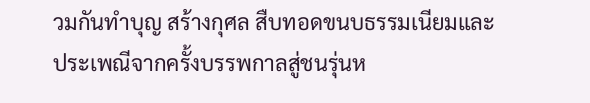วมกันทำบุญ สร้างกุศล สืบทอดขนบธรรมเนียมและประเพณีจากครั้งบรรพกาลสู่ชนรุ่นห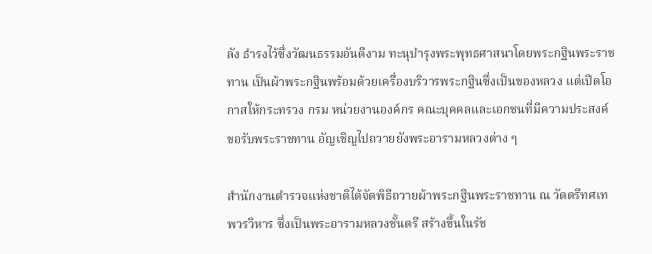ลัง ธำรงไว้ซึ่งวัฒนธรรมอันดีงาม ทะนุบำรุงพระพุทธศาสนาโดยพระกฐินพระราชทาน เป็นผ้าพระกฐินพร้อมด้วยเครื่องบริวารพระกฐินซึ่งเป็นของหลวง แต่เปิดโอกาสให้กระทรวง กรม หน่วยงานองค์กร คณะบุคคลและเอกชนที่มีความประสงค์ขอรับพระราชทาน อัญเชิญไปถวายยังพระอารามหลวงต่าง ๆ

สำนักงานตำรวจแห่งชาติได้จัดพิธีถวายผ้าพระกฐินพระราชทาน ณ วัดตรีทศเทพวรวิหาร ซึ่งเป็นพระอารามหลวงชั้นตรี สร้างขึ้นในรัช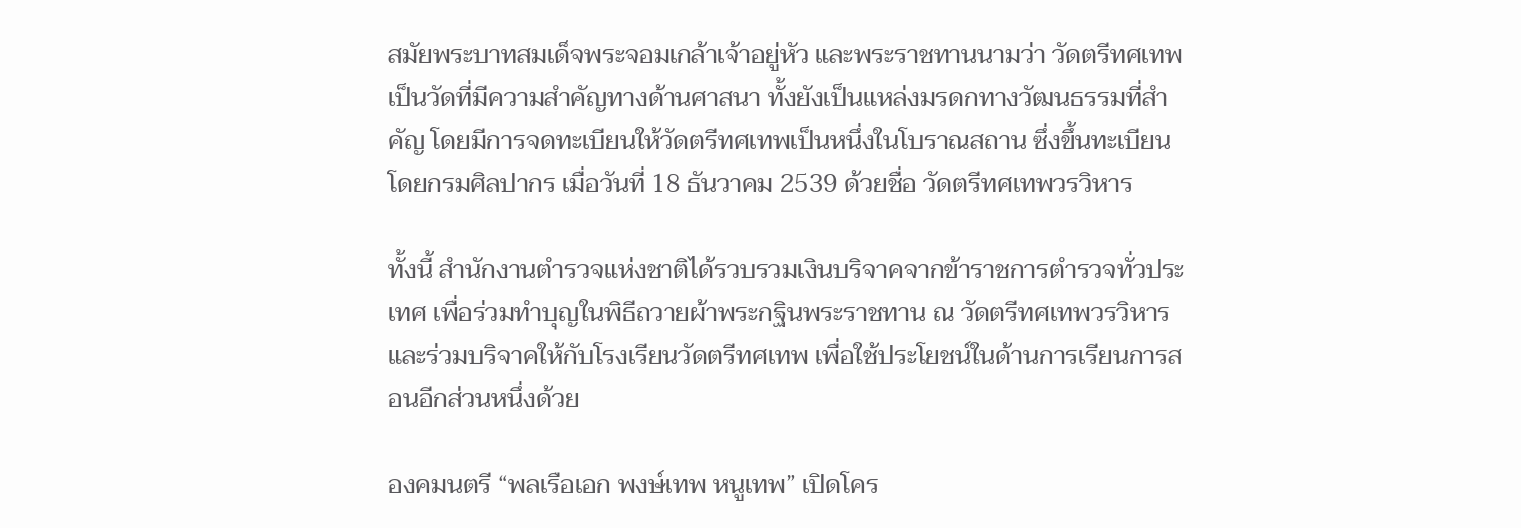สมัยพระบาทสมเด็จพระจอมเกล้าเจ้าอยู่หัว และพระราชทานนามว่า วัดตรีทศเทพ เป็นวัดที่มีความสำคัญทางด้านศาสนา ทั้งยังเป็นแหล่งมรดกทางวัฒนธรรมที่สำคัญ โดยมีการจดทะเบียนให้วัดตรีทศเทพเป็นหนึ่งในโบราณสถาน ซึ่งขึ้นทะเบียนโดยกรมศิลปากร เมื่อวันที่ 18 ธันวาคม 2539 ด้วยชื่อ วัดตรีทศเทพวรวิหาร

ทั้งนี้ สำนักงานตำรวจแห่งชาติได้รวบรวมเงินบริจาคจากข้าราชการตำรวจทั่วประเทศ เพื่อร่วมทำบุญในพิธีถวายผ้าพระกฐินพระราชทาน ณ วัดตรีทศเทพวรวิหาร และร่วมบริจาคให้กับโรงเรียนวัดตรีทศเทพ เพื่อใช้ประโยชน์ในด้านการเรียนการสอนอีกส่วนหนึ่งด้วย

องคมนตรี “พลเรือเอก พงษ์เทพ หนูเทพ” เปิดโคร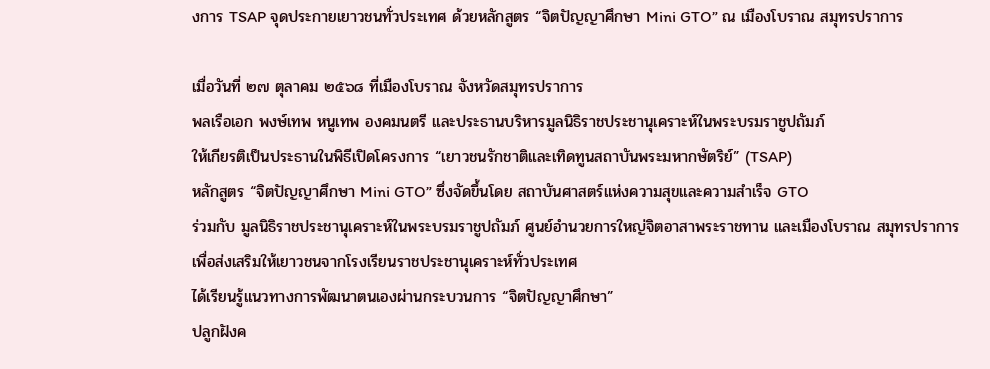งการ TSAP จุดประกายเยาวชนทั่วประเทศ ด้วยหลักสูตร “จิตปัญญาศึกษา Mini GTO” ณ เมืองโบราณ สมุทรปราการ

เมื่อวันที่ ๒๗ ตุลาคม ๒๕๖๘ ที่เมืองโบราณ จังหวัดสมุทรปราการ
พลเรือเอก พงษ์เทพ หนูเทพ องคมนตรี และประธานบริหารมูลนิธิราชประชานุเคราะห์ในพระบรมราชูปถัมภ์
ให้เกียรติเป็นประธานในพิธีเปิดโครงการ “เยาวชนรักชาติและเทิดทูนสถาบันพระมหากษัตริย์” (TSAP)
หลักสูตร “จิตปัญญาศึกษา Mini GTO” ซึ่งจัดขึ้นโดย สถาบันศาสตร์แห่งความสุขและความสำเร็จ GTO
ร่วมกับ มูลนิธิราชประชานุเคราะห์ในพระบรมราชูปถัมภ์ ศูนย์อำนวยการใหญ่จิตอาสาพระราชทาน และเมืองโบราณ สมุทรปราการ
เพื่อส่งเสริมให้เยาวชนจากโรงเรียนราชประชานุเคราะห์ทั่วประเทศ
ได้เรียนรู้แนวทางการพัฒนาตนเองผ่านกระบวนการ “จิตปัญญาศึกษา”
ปลูกฝังค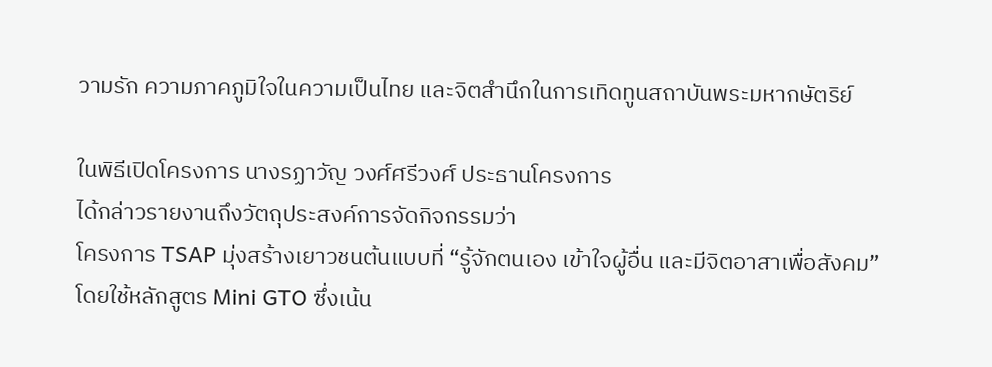วามรัก ความภาคภูมิใจในความเป็นไทย และจิตสำนึกในการเทิดทูนสถาบันพระมหากษัตริย์

ในพิธีเปิดโครงการ นางรฏาวัญ วงศ์ศรีวงศ์ ประธานโครงการ
ได้กล่าวรายงานถึงวัตถุประสงค์การจัดกิจกรรมว่า
โครงการ TSAP มุ่งสร้างเยาวชนต้นแบบที่ “รู้จักตนเอง เข้าใจผู้อื่น และมีจิตอาสาเพื่อสังคม”
โดยใช้หลักสูตร Mini GTO ซึ่งเน้น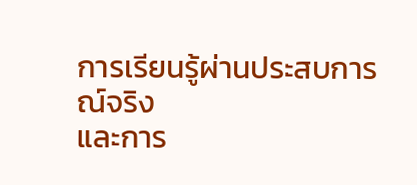การเรียนรู้ผ่านประสบการณ์จริง
และการ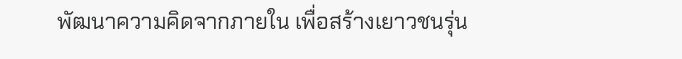พัฒนาความคิดจากภายใน เพื่อสร้างเยาวชนรุ่น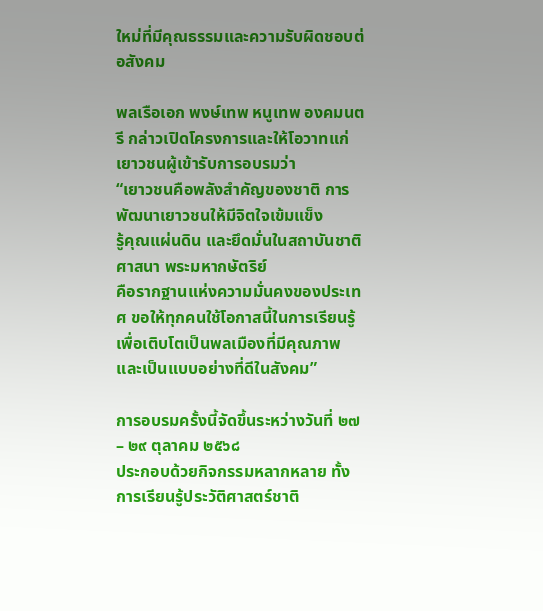ใหม่ที่มีคุณธรรมและความรับผิดชอบต่อสังคม

พลเรือเอก พงษ์เทพ หนูเทพ องคมนตรี กล่าวเปิดโครงการและให้โอวาทแก่เยาวชนผู้เข้ารับการอบรมว่า
“เยาวชนคือพลังสำคัญของชาติ การพัฒนาเยาวชนให้มีจิตใจเข้มแข็ง
รู้คุณแผ่นดิน และยึดมั่นในสถาบันชาติ ศาสนา พระมหากษัตริย์
คือรากฐานแห่งความมั่นคงของประเทศ ขอให้ทุกคนใช้โอกาสนี้ในการเรียนรู้
เพื่อเติบโตเป็นพลเมืองที่มีคุณภาพและเป็นแบบอย่างที่ดีในสังคม”

การอบรมครั้งนี้จัดขึ้นระหว่างวันที่ ๒๗ – ๒๙ ตุลาคม ๒๕๖๘
ประกอบด้วยกิจกรรมหลากหลาย ทั้งการเรียนรู้ประวัติศาสตร์ชาติ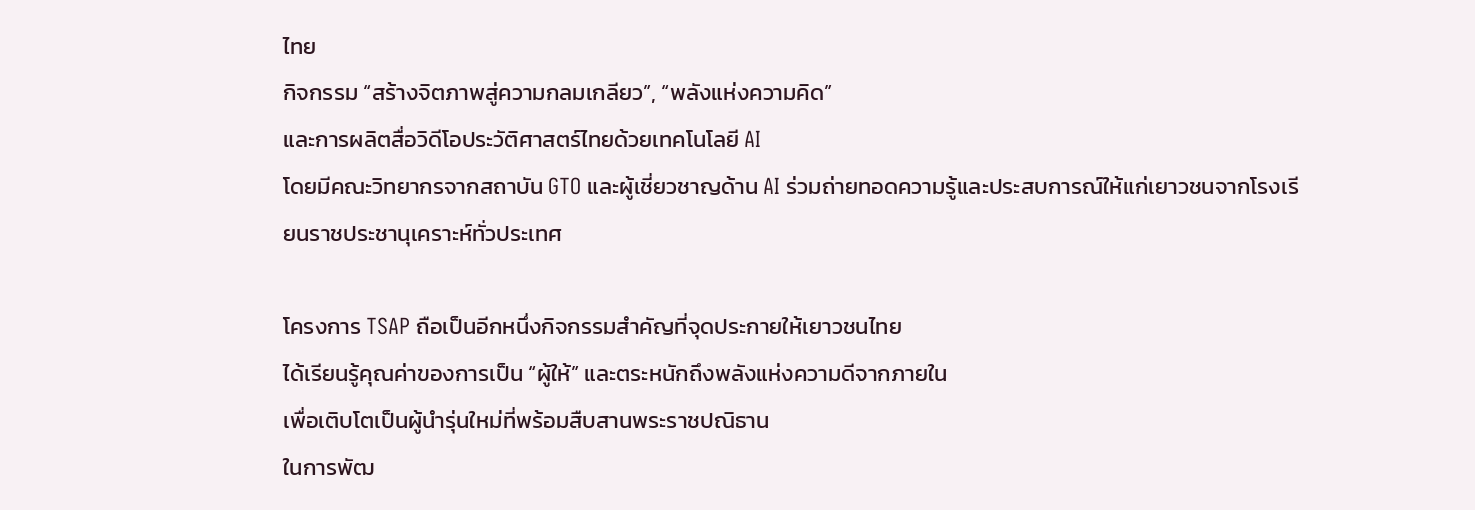ไทย
กิจกรรม “สร้างจิตภาพสู่ความกลมเกลียว”, “พลังแห่งความคิด”
และการผลิตสื่อวิดีโอประวัติศาสตร์ไทยด้วยเทคโนโลยี AI
โดยมีคณะวิทยากรจากสถาบัน GTO และผู้เชี่ยวชาญด้าน AI ร่วมถ่ายทอดความรู้และประสบการณ์ให้แก่เยาวชนจากโรงเรียนราชประชานุเคราะห์ทั่วประเทศ

โครงการ TSAP ถือเป็นอีกหนึ่งกิจกรรมสำคัญที่จุดประกายให้เยาวชนไทย
ได้เรียนรู้คุณค่าของการเป็น “ผู้ให้” และตระหนักถึงพลังแห่งความดีจากภายใน
เพื่อเติบโตเป็นผู้นำรุ่นใหม่ที่พร้อมสืบสานพระราชปณิธาน
ในการพัฒ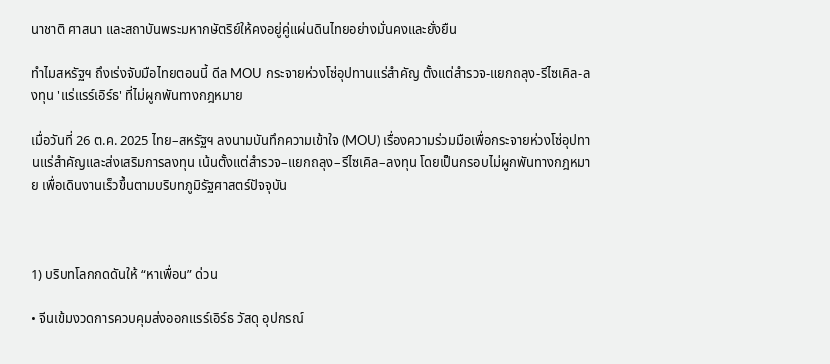นาชาติ ศาสนา และสถาบันพระมหากษัตริย์ให้คงอยู่คู่แผ่นดินไทยอย่างมั่นคงและยั่งยืน

ทำไมสหรัฐฯ ถึงเร่งจับมือไทยตอนนี้ ดีล MOU กระจายห่วงโซ่อุปทานแร่สำคัญ ตั้งแต่สำรวจ-แยกถลุง-รีไซเคิล-ลงทุน 'แร่แรร์เอิร์ธ' ที่ไม่ผูกพันทางกฎหมาย

เมื่อวันที่ 26 ต.ค. 2025 ไทย–สหรัฐฯ ลงนามบันทึกความเข้าใจ (MOU) เรื่องความร่วมมือเพื่อกระจายห่วงโซ่อุปทานแร่สำคัญและส่งเสริมการลงทุน เน้นตั้งแต่สำรวจ–แยกถลุง–รีไซเคิล–ลงทุน โดยเป็นกรอบไม่ผูกพันทางกฎหมาย เพื่อเดินงานเร็วขึ้นตามบริบทภูมิรัฐศาสตร์ปัจจุบัน



1) บริบทโลกกดดันให้ “หาเพื่อน” ด่วน

• จีนเข้มงวดการควบคุมส่งออกแรร์เอิร์ธ วัสดุ อุปกรณ์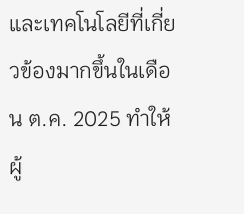และเทคโนโลยีที่เกี่ยวข้องมากขึ้นในเดือน ต.ค. 2025 ทำให้ผู้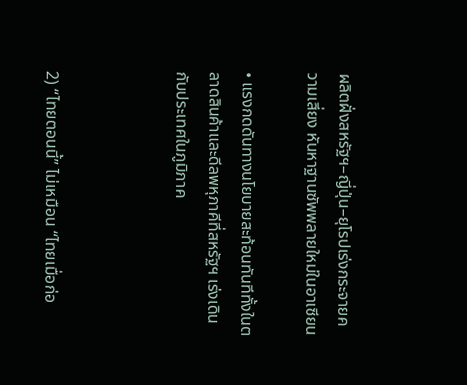ผลิตฝั่งสหรัฐฯ–ญี่ปุ่น–ยุโรปเร่งกระจายความเสี่ยง หันหาฐานซัพพลายใหม่ในอาเซียน

• แรงกดดันทางนโยบายสะท้อนทันทีทั้งในตลาดสินค้าและดีลพหุภาคีที่สหรัฐฯ เร่งเดินกับประเทศในภูมิภาค



2) “ไทยตอนนี้” ไม่เหมือน “ไทยเมื่อก่อ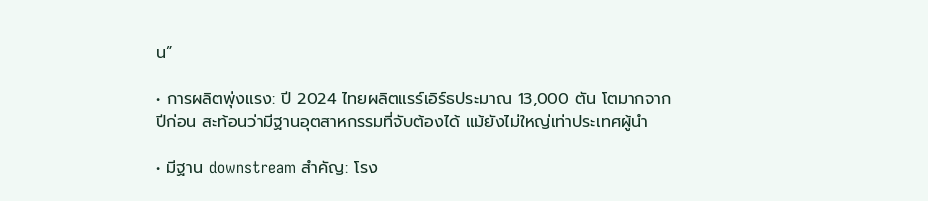น”

• การผลิตพุ่งแรง: ปี 2024 ไทยผลิตแรร์เอิร์ธประมาณ 13,000 ตัน โตมากจากปีก่อน สะท้อนว่ามีฐานอุตสาหกรรมที่จับต้องได้ แม้ยังไม่ใหญ่เท่าประเทศผู้นำ

• มีฐาน downstream สำคัญ: โรง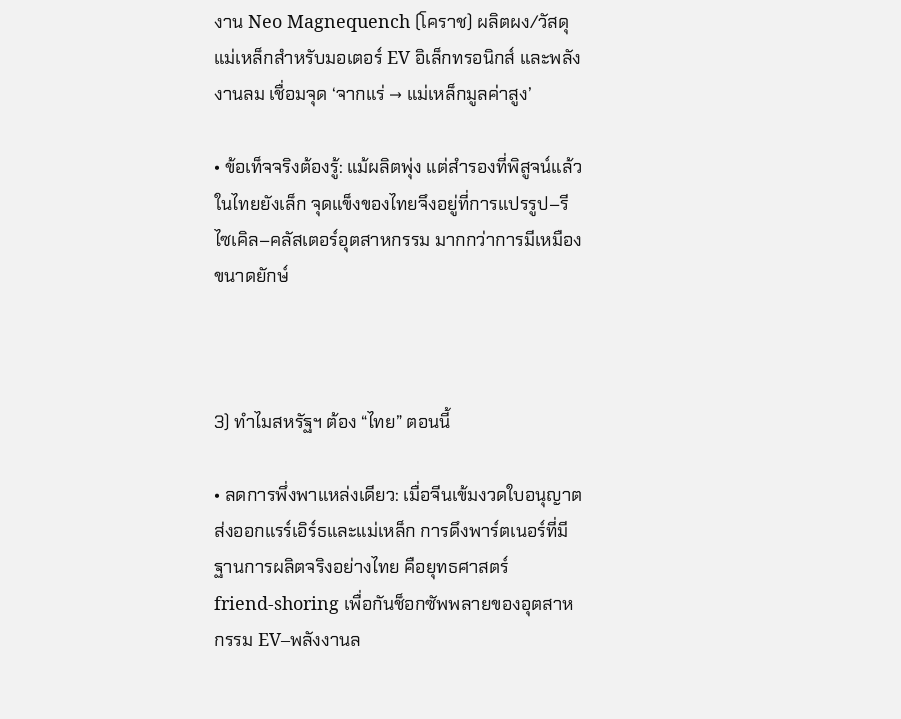งาน Neo Magnequench (โคราช) ผลิตผง/วัสดุแม่เหล็กสำหรับมอเตอร์ EV อิเล็กทรอนิกส์ และพลังงานลม เชื่อมจุด ‘จากแร่ → แม่เหล็กมูลค่าสูง’

• ข้อเท็จจริงต้องรู้: แม้ผลิตพุ่ง แต่สำรองที่พิสูจน์แล้วในไทยยังเล็ก จุดแข็งของไทยจึงอยู่ที่การแปรรูป–รีไซเคิล–คลัสเตอร์อุตสาหกรรม มากกว่าการมีเหมืองขนาดยักษ์



3) ทำไมสหรัฐฯ ต้อง “ไทย” ตอนนี้

• ลดการพึ่งพาแหล่งเดียว: เมื่อจีนเข้มงวดใบอนุญาตส่งออกแรร์เอิร์ธและแม่เหล็ก การดึงพาร์ตเนอร์ที่มีฐานการผลิตจริงอย่างไทย คือยุทธศาสตร์ friend‑shoring เพื่อกันช็อกซัพพลายของอุตสาหกรรม EV–พลังงานล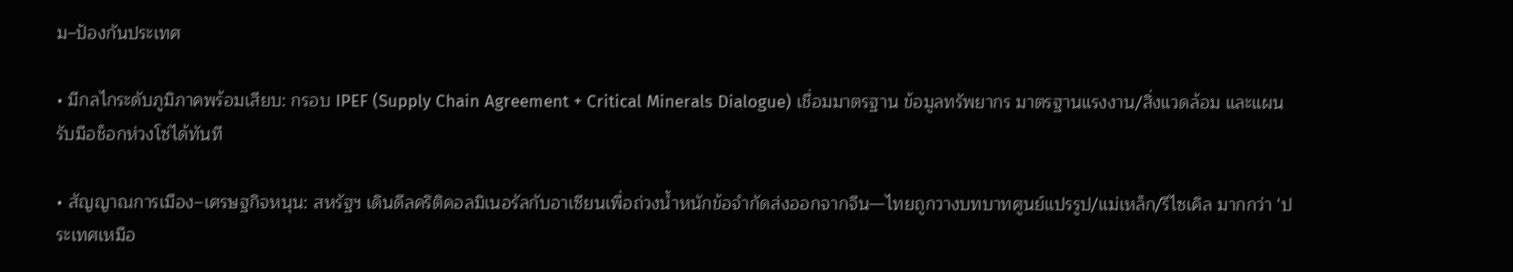ม–ป้องกันประเทศ

• มีกลไกระดับภูมิภาคพร้อมเสียบ: กรอบ IPEF (Supply Chain Agreement + Critical Minerals Dialogue) เชื่อมมาตรฐาน ข้อมูลทรัพยากร มาตรฐานแรงงาน/สิ่งแวดล้อม และแผนรับมือช็อกห่วงโซ่ได้ทันที

• สัญญาณการเมือง–เศรษฐกิจหนุน: สหรัฐฯ เดินดีลคริติคอลมิเนอรัลกับอาเซียนเพื่อถ่วงน้ำหนักข้อจำกัดส่งออกจากจีน—ไทยถูกวางบทบาทศูนย์แปรรูป/แม่เหล็ก/รีไซเคิล มากกว่า ‘ประเทศเหมือ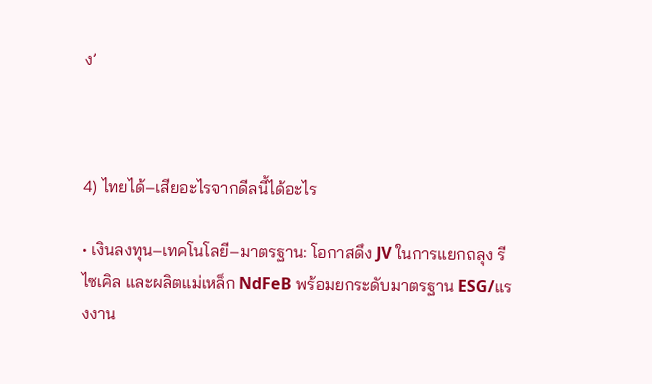ง’



4) ไทยได้–เสียอะไรจากดีลนี้ได้อะไร

• เงินลงทุน–เทคโนโลยี–มาตรฐาน: โอกาสดึง JV ในการแยกถลุง รีไซเคิล และผลิตแม่เหล็ก NdFeB พร้อมยกระดับมาตรฐาน ESG/แรงงาน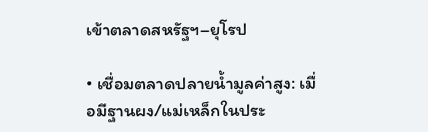เข้าตลาดสหรัฐฯ–ยุโรป

• เชื่อมตลาดปลายน้ำมูลค่าสูง: เมื่อมีฐานผง/แม่เหล็กในประ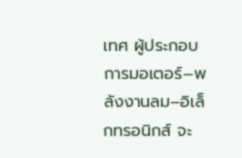เทศ ผู้ประกอบการมอเตอร์–พลังงานลม–อิเล็กทรอนิกส์ จะ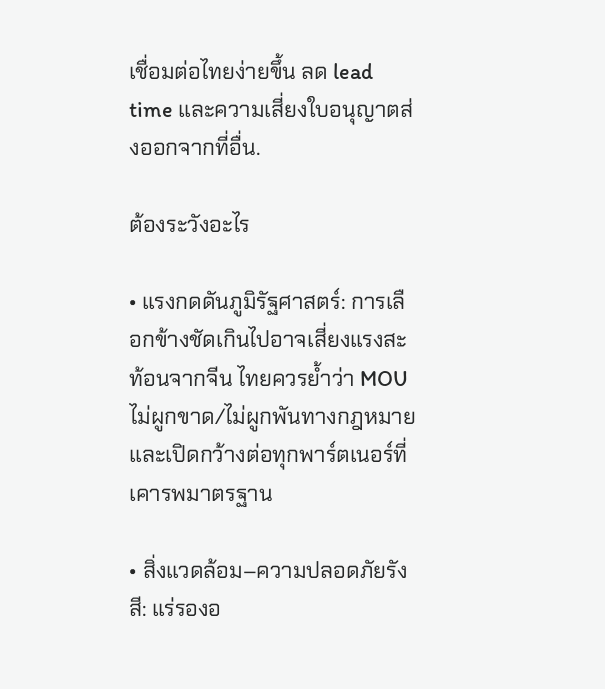เชื่อมต่อไทยง่ายขึ้น ลด lead time และความเสี่ยงใบอนุญาตส่งออกจากที่อื่น.

ต้องระวังอะไร

• แรงกดดันภูมิรัฐศาสตร์: การเลือกข้างชัดเกินไปอาจเสี่ยงแรงสะท้อนจากจีน ไทยควรย้ำว่า MOU ไม่ผูกขาด/ไม่ผูกพันทางกฎหมาย และเปิดกว้างต่อทุกพาร์ตเนอร์ที่เคารพมาตรฐาน

• สิ่งแวดล้อม–ความปลอดภัยรังสี: แร่รองอ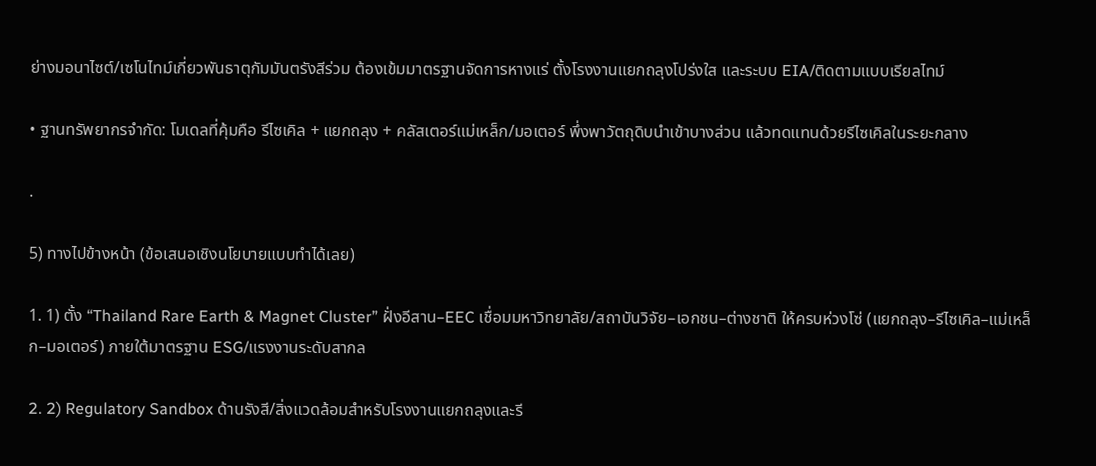ย่างมอนาไซต์/เซโนไทม์เกี่ยวพันธาตุกัมมันตรังสีร่วม ต้องเข้มมาตรฐานจัดการหางแร่ ตั้งโรงงานแยกถลุงโปร่งใส และระบบ EIA/ติดตามแบบเรียลไทม์

• ฐานทรัพยากรจำกัด: โมเดลที่คุ้มคือ รีไซเคิล + แยกถลุง + คลัสเตอร์แม่เหล็ก/มอเตอร์ พึ่งพาวัตถุดิบนำเข้าบางส่วน แล้วทดแทนด้วยรีไซเคิลในระยะกลาง

.

5) ทางไปข้างหน้า (ข้อเสนอเชิงนโยบายแบบทำได้เลย)

1. 1) ตั้ง “Thailand Rare Earth & Magnet Cluster” ฝั่งอีสาน–EEC เชื่อมมหาวิทยาลัย/สถาบันวิจัย–เอกชน–ต่างชาติ ให้ครบห่วงโซ่ (แยกถลุง–รีไซเคิล–แม่เหล็ก–มอเตอร์) ภายใต้มาตรฐาน ESG/แรงงานระดับสากล

2. 2) Regulatory Sandbox ด้านรังสี/สิ่งแวดล้อมสำหรับโรงงานแยกถลุงและรี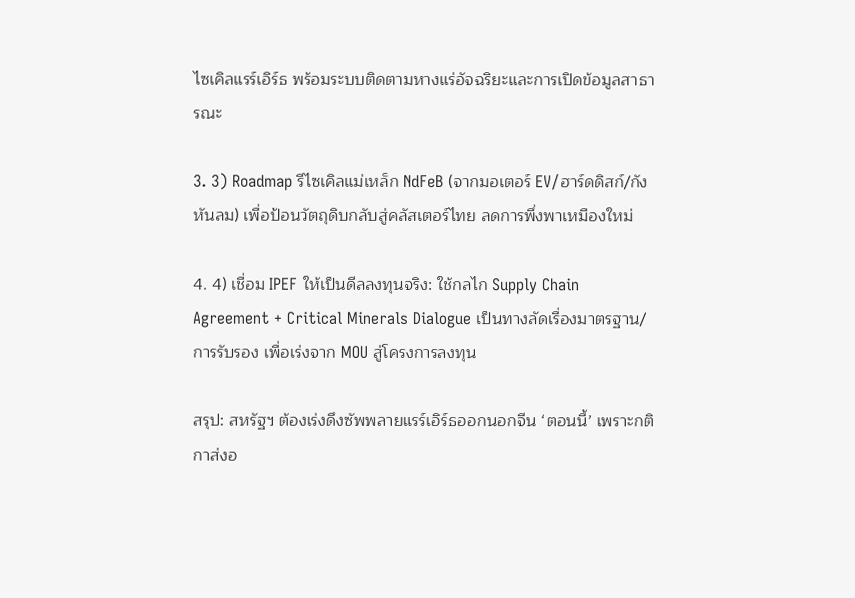ไซเคิลแรร์เอิร์ธ พร้อมระบบติดตามหางแร่อัจฉริยะและการเปิดข้อมูลสาธารณะ

3. 3) Roadmap รีไซเคิลแม่เหล็ก NdFeB (จากมอเตอร์ EV/ฮาร์ดดิสก์/กังหันลม) เพื่อป้อนวัตถุดิบกลับสู่คลัสเตอร์ไทย ลดการพึ่งพาเหมืองใหม่

4. 4) เชื่อม IPEF ให้เป็นดีลลงทุนจริง: ใช้กลไก Supply Chain Agreement + Critical Minerals Dialogue เป็นทางลัดเรื่องมาตรฐาน/การรับรอง เพื่อเร่งจาก MOU สู่โครงการลงทุน

สรุป: สหรัฐฯ ต้องเร่งดึงซัพพลายแรร์เอิร์ธออกนอกจีน ‘ตอนนี้’ เพราะกติกาส่งอ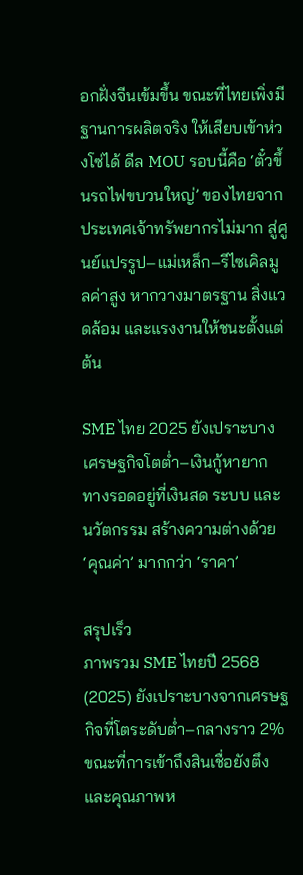อกฝั่งจีนเข้มขึ้น ขณะที่ไทยเพิ่งมีฐานการผลิตจริง ให้เสียบเข้าห่วงโซ่ได้ ดีล MOU รอบนี้คือ ‘ตั๋วขึ้นรถไฟขบวนใหญ่’ ของไทยจากประเทศเจ้าทรัพยากรไม่มาก สู่ศูนย์แปรรูป–แม่เหล็ก–รีไซเคิลมูลค่าสูง หากวางมาตรฐาน สิ่งแวดล้อม และแรงงานให้ชนะตั้งแต่ต้น

SME ไทย 2025 ยังเปราะบาง เศรษฐกิจโตต่ำ–เงินกู้หายาก ทางรอดอยู่ที่เงินสด ระบบ และนวัตกรรม สร้างความต่างด้วย ‘คุณค่า’ มากกว่า ‘ราคา’

สรุปเร็ว
ภาพรวม SME ไทยปี 2568 (2025) ยังเปราะบางจากเศรษฐกิจที่โตระดับต่ำ–กลางราว 2% ขณะที่การเข้าถึงสินเชื่อยังตึงและคุณภาพห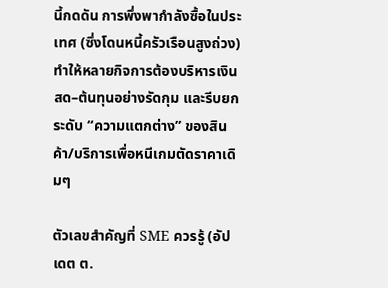นี้กดดัน การพึ่งพากำลังซื้อในประเทศ (ซึ่งโดนหนี้ครัวเรือนสูงถ่วง) ทำให้หลายกิจการต้องบริหารเงินสด–ต้นทุนอย่างรัดกุม และรีบยกระดับ “ความแตกต่าง” ของสินค้า/บริการเพื่อหนีเกมตัดราคาเดิมๆ

ตัวเลขสำคัญที่ SME ควรรู้ (อัปเดต ต.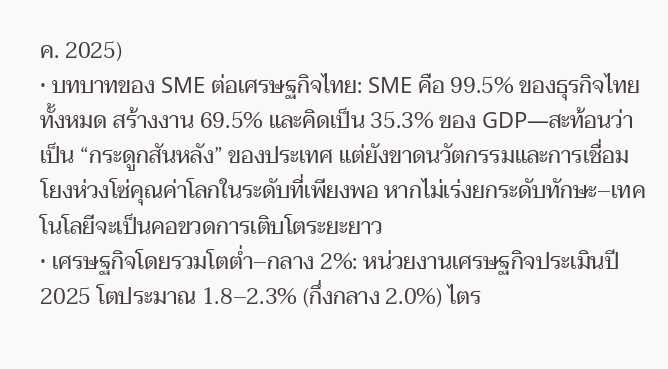ค. 2025)
• บทบาทของ SME ต่อเศรษฐกิจไทย: SME คือ 99.5% ของธุรกิจไทยทั้งหมด สร้างงาน 69.5% และคิดเป็น 35.3% ของ GDP—สะท้อนว่าเป็น “กระดูกสันหลัง” ของประเทศ แต่ยังขาดนวัตกรรมและการเชื่อมโยงห่วงโซ่คุณค่าโลกในระดับที่เพียงพอ หากไม่เร่งยกระดับทักษะ–เทคโนโลยีจะเป็นคอขวดการเติบโตระยะยาว
• เศรษฐกิจโดยรวมโตต่ำ–กลาง 2%: หน่วยงานเศรษฐกิจประเมินปี 2025 โตประมาณ 1.8–2.3% (กึ่งกลาง 2.0%) ไตร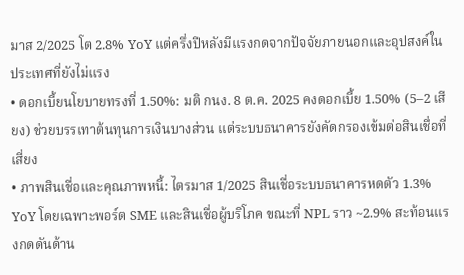มาส 2/2025 โต 2.8% YoY แต่ครึ่งปีหลังมีแรงกดจากปัจจัยภายนอกและอุปสงค์ในประเทศที่ยังไม่แรง
• ดอกเบี้ยนโยบายทรงที่ 1.50%: มติ กนง. 8 ต.ค. 2025 คงดอกเบี้ย 1.50% (5–2 เสียง) ช่วยบรรเทาต้นทุนการเงินบางส่วน แต่ระบบธนาคารยังคัดกรองเข้มต่อสินเชื่อที่เสี่ยง
• ภาพสินเชื่อและคุณภาพหนี้: ไตรมาส 1/2025 สินเชื่อระบบธนาคารหดตัว 1.3% YoY โดยเฉพาะพอร์ต SME และสินเชื่อผู้บริโภค ขณะที่ NPL ราว ~2.9% สะท้อนแรงกดดันด้าน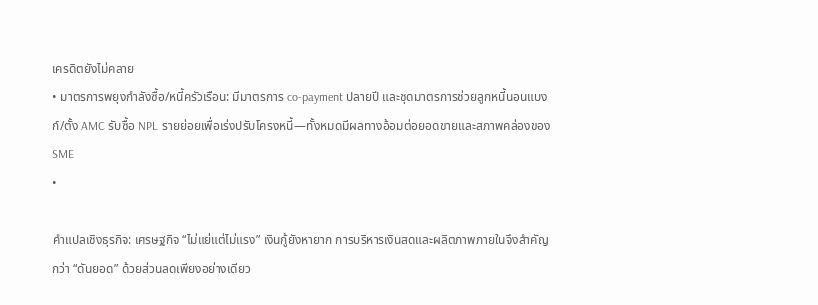เครดิตยังไม่คลาย
• มาตรการพยุงกำลังซื้อ/หนี้ครัวเรือน: มีมาตรการ co-payment ปลายปี และชุดมาตรการช่วยลูกหนี้นอนแบงก์/ตั้ง AMC รับซื้อ NPL รายย่อยเพื่อเร่งปรับโครงหนี้—ทั้งหมดมีผลทางอ้อมต่อยอดขายและสภาพคล่องของ SME
•

คำแปลเชิงธุรกิจ: เศรษฐกิจ “ไม่แย่แต่ไม่แรง” เงินกู้ยังหายาก การบริหารเงินสดและผลิตภาพภายในจึงสำคัญกว่า “ดันยอด” ด้วยส่วนลดเพียงอย่างเดียว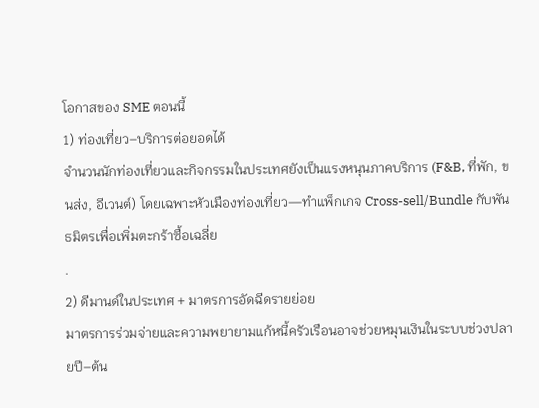โอกาสของ SME ตอนนี้
1) ท่องเที่ยว–บริการต่อยอดได้
จำนวนนักท่องเที่ยวและกิจกรรมในประเทศยังเป็นแรงหนุนภาคบริการ (F&B, ที่พัก, ขนส่ง, อีเวนต์) โดยเฉพาะหัวเมืองท่องเที่ยว—ทำแพ็กเกจ Cross-sell/Bundle กับพันธมิตรเพื่อเพิ่มตะกร้าซื้อเฉลี่ย
.
2) ดีมานด์ในประเทศ + มาตรการอัดฉีดรายย่อย
มาตรการร่วมจ่ายและความพยายามแก้หนี้ครัวเรือนอาจช่วยหมุนเงินในระบบช่วงปลายปี–ต้น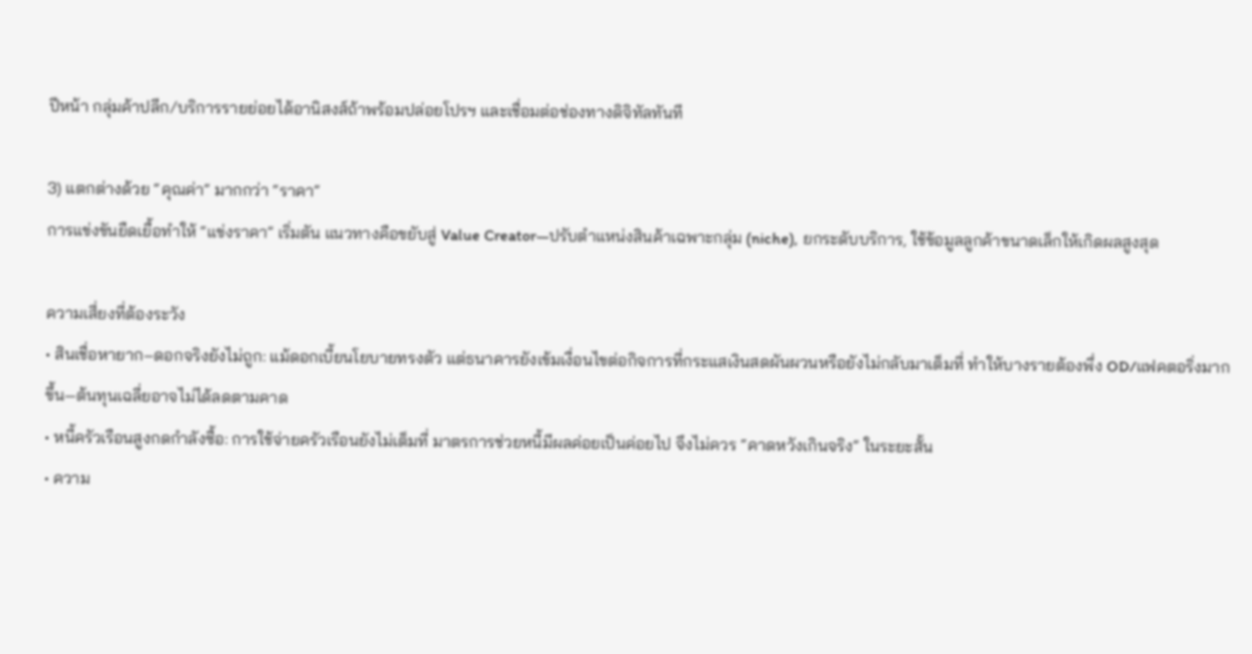ปีหน้า กลุ่มค้าปลีก/บริการรายย่อยได้อานิสงส์ถ้าพร้อมปล่อยโปรฯ และเชื่อมต่อช่องทางดิจิทัลทันที

3) แตกต่างด้วย “คุณค่า” มากกว่า “ราคา”
การแข่งขันยืดเยื้อทำให้ “แข่งราคา” เริ่มตัน แนวทางคือขยับสู่ Value Creator—ปรับตำแหน่งสินค้าเฉพาะกลุ่ม (niche), ยกระดับบริการ, ใช้ข้อมูลลูกค้าขนาดเล็กให้เกิดผลสูงสุด

ความเสี่ยงที่ต้องระวัง
• สินเชื่อหายาก–ดอกจริงยังไม่ถูก: แม้ดอกเบี้ยนโยบายทรงตัว แต่ธนาคารยังเข้มเงื่อนไขต่อกิจการที่กระแสเงินสดผันผวนหรือยังไม่กลับมาเต็มที่ ทำให้บางรายต้องพึ่ง OD/แฟคตอริ่งมากขึ้น—ต้นทุนเฉลี่ยอาจไม่ได้ลดตามคาด
• หนี้ครัวเรือนสูงกดกำลังซื้อ: การใช้จ่ายครัวเรือนยังไม่เต็มที่ มาตรการช่วยหนี้มีผลค่อยเป็นค่อยไป จึงไม่ควร “คาดหวังเกินจริง” ในระยะสั้น
• ความ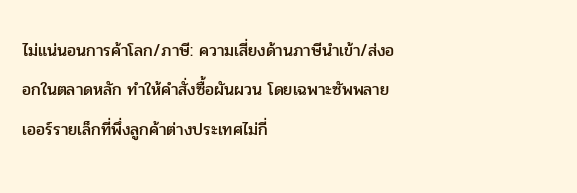ไม่แน่นอนการค้าโลก/ภาษี: ความเสี่ยงด้านภาษีนำเข้า/ส่งออกในตลาดหลัก ทำให้คำสั่งซื้อผันผวน โดยเฉพาะซัพพลายเออร์รายเล็กที่พึ่งลูกค้าต่างประเทศไม่กี่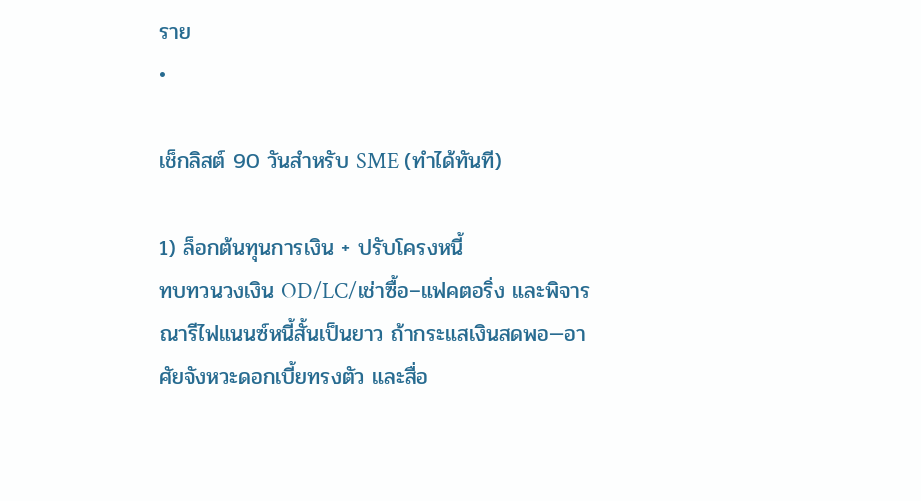ราย
•

เช็กลิสต์ 90 วันสำหรับ SME (ทำได้ทันที)

1) ล็อกต้นทุนการเงิน + ปรับโครงหนี้
ทบทวนวงเงิน OD/LC/เช่าซื้อ–แฟคตอริ่ง และพิจารณารีไฟแนนซ์หนี้สั้นเป็นยาว ถ้ากระแสเงินสดพอ—อาศัยจังหวะดอกเบี้ยทรงตัว และสื่อ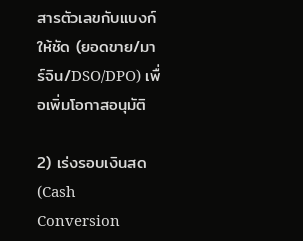สารตัวเลขกับแบงก์ให้ชัด (ยอดขาย/มาร์จิน/DSO/DPO) เพื่อเพิ่มโอกาสอนุมัติ

2) เร่งรอบเงินสด (Cash Conversion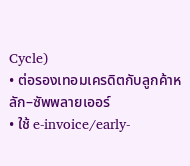Cycle)
• ต่อรองเทอมเครดิตกับลูกค้าหลัก–ซัพพลายเออร์
• ใช้ e-invoice/early-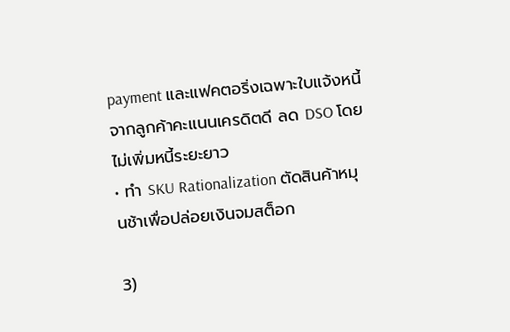payment และแฟคตอริ่งเฉพาะใบแจ้งหนี้จากลูกค้าคะแนนเครดิตดี ลด DSO โดยไม่เพิ่มหนี้ระยะยาว
• ทำ SKU Rationalization ตัดสินค้าหมุนช้าเพื่อปล่อยเงินจมสต็อก

3)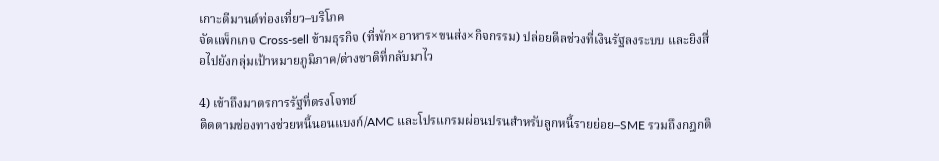เกาะดีมานด์ท่องเที่ยว–บริโภค
จัดแพ็กเกจ Cross-sell ข้ามธุรกิจ (ที่พัก×อาหาร×ขนส่ง×กิจกรรม) ปล่อยดีลช่วงที่เงินรัฐลงระบบ และยิงสื่อไปยังกลุ่มเป้าหมายภูมิภาค/ต่างชาติที่กลับมาไว

4) เข้าถึงมาตรการรัฐที่ตรงโจทย์
ติดตามช่องทางช่วยหนี้นอนแบงก์/AMC และโปรแกรมผ่อนปรนสำหรับลูกหนี้รายย่อย–SME รวมถึงกฎกติ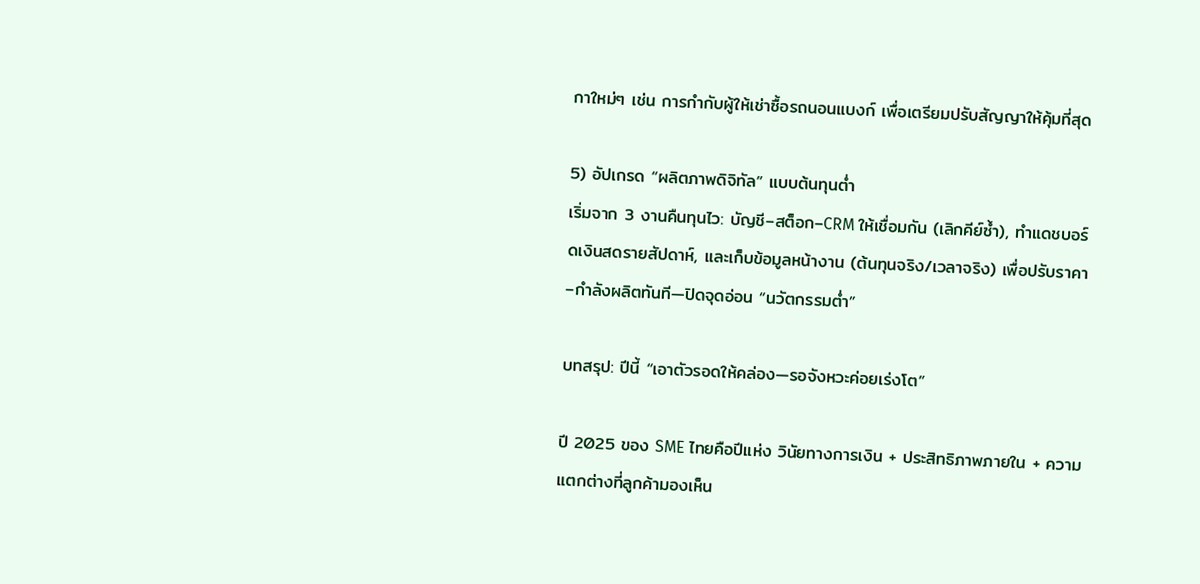กาใหม่ๆ เช่น การกำกับผู้ให้เช่าซื้อรถนอนแบงก์ เพื่อเตรียมปรับสัญญาให้คุ้มที่สุด

5) อัปเกรด “ผลิตภาพดิจิทัล” แบบต้นทุนต่ำ
เริ่มจาก 3 งานคืนทุนไว: บัญชี–สต็อก–CRM ให้เชื่อมกัน (เลิกคีย์ซ้ำ), ทำแดชบอร์ดเงินสดรายสัปดาห์, และเก็บข้อมูลหน้างาน (ต้นทุนจริง/เวลาจริง) เพื่อปรับราคา–กำลังผลิตทันที—ปิดจุดอ่อน “นวัตกรรมต่ำ”

บทสรุป: ปีนี้ “เอาตัวรอดให้คล่อง—รอจังหวะค่อยเร่งโต”

ปี 2025 ของ SME ไทยคือปีแห่ง วินัยทางการเงิน + ประสิทธิภาพภายใน + ความแตกต่างที่ลูกค้ามองเห็น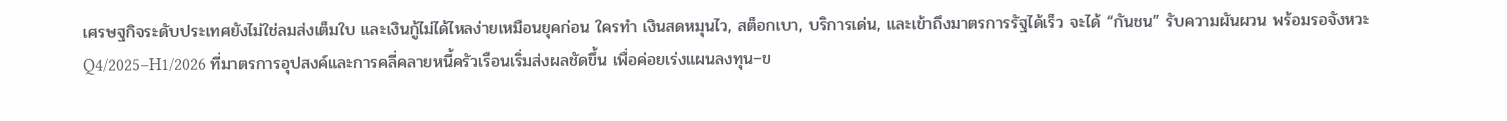เศรษฐกิจระดับประเทศยังไม่ใช่ลมส่งเต็มใบ และเงินกู้ไม่ได้ไหลง่ายเหมือนยุคก่อน ใครทำ เงินสดหมุนไว, สต็อกเบา, บริการเด่น, และเข้าถึงมาตรการรัฐได้เร็ว จะได้ “กันชน” รับความผันผวน พร้อมรอจังหวะ Q4/2025–H1/2026 ที่มาตรการอุปสงค์และการคลี่คลายหนี้ครัวเรือนเริ่มส่งผลชัดขึ้น เพื่อค่อยเร่งแผนลงทุน–ข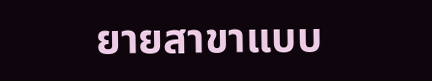ยายสาขาแบบ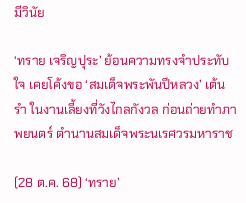มีวินัย

‘ทราย เจริญปุระ’ ย้อนความทรงจำประทับใจ เคยโค้งขอ ‘สมเด็จพระพันปีหลวง’ เต้นรำ ในงานเลี้ยงที่วังไกลกังวล ก่อนถ่ายทำภาพยนตร์ ตำนานสมเด็จพระนเรศวรมหาราช

(28 ต.ค. 68) ‘ทราย’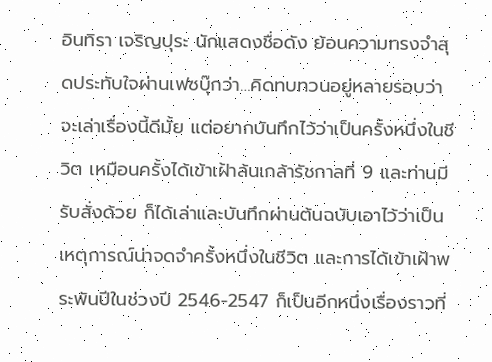อินทิรา เจริญปุระ นักแสดงชื่อดัง ย้อนความทรงจำสุดประทับใจผ่านเฟซบุ๊กว่า…คิดทบทวนอยู่หลายรอบว่าจะเล่าเรื่องนี้ดีมั้ย แต่อยากบันทึกไว้ว่าเป็นครั้งหนึ่งในชีวิต เหมือนครั้งได้เข้าเฝ้าล้นเกล้ารัชกาลที่ 9 และท่านมีรับสั่งด้วย ก็ได้เล่าและบันทึกผ่านต้นฉบับเอาไว้ว่าเป็นเหตุการณ์น่าจดจำครั้งหนึ่งในชีวิต และการได้เข้าเฝ้าพระพันปีในช่วงปี 2546-2547 ก็เป็นอีกหนึ่งเรื่องราวที่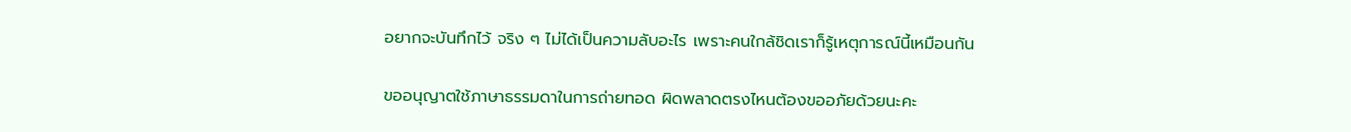อยากจะบันทึกไว้ จริง ๆ ไม่ได้เป็นความลับอะไร เพราะคนใกล้ชิดเราก็รู้เหตุการณ์นี้เหมือนกัน

ขออนุญาตใช้ภาษาธรรมดาในการถ่ายทอด ผิดพลาดตรงไหนต้องขออภัยด้วยนะคะ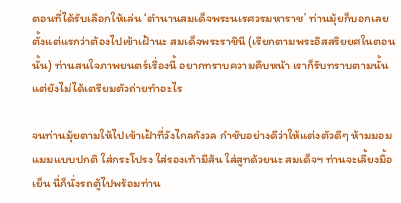ตอนที่ได้รับเลือกให้เล่น ‘ตำนานสมเด็จพระนเรศวรมหาราช’ ท่านมุ้ยก็บอกเลยตั้งแต่แรกว่าต้องไปเข้าเฝ้านะ สมเด็จพระราชินี (เรียกตามพระอิสสริยยศในตอนนั้น) ท่านสนใจภาพยนตร์เรื่องนี้ อยากทราบความคืบหน้า เราก็รับทราบตามนั้น แต่ยังไม่ได้เตรียมตัวถ่ายทำอะไร

จนท่านมุ้ยตามให้ไปเข้าเฝ้าที่วังไกลกังวล กำชับอย่างดีว่าให้แต่งตัวดีๆ ห้ามมอมแมมแบบปกติ ใส่กระโปรง ใส่รองเท้ามีส้น ใส่สูทด้วยนะ สมเด็จฯ ท่านจะเลี้ยงมื้อเย็น นี่ก็นั่งรถตู้ไปพร้อมท่าน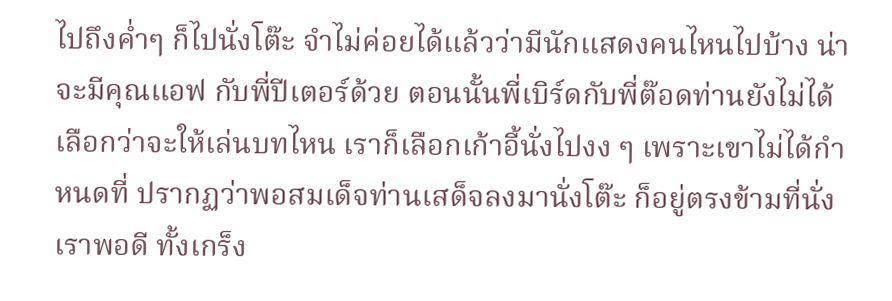ไปถึงค่ำๆ ก็ไปนั่งโต๊ะ จำไม่ค่อยได้แล้วว่ามีนักแสดงคนไหนไปบ้าง น่าจะมีคุณแอฟ กับพี่ปีเตอร์ด้วย ตอนนั้นพี่เบิร์ดกับพี่ต๊อดท่านยังไม่ได้เลือกว่าจะให้เล่นบทไหน เราก็เลือกเก้าอี้นั่งไปงง ๆ เพราะเขาไม่ได้กำหนดที่ ปรากฏว่าพอสมเด็จท่านเสด็จลงมานั่งโต๊ะ ก็อยู่ตรงข้ามที่นั่งเราพอดี ทั้งเกร็ง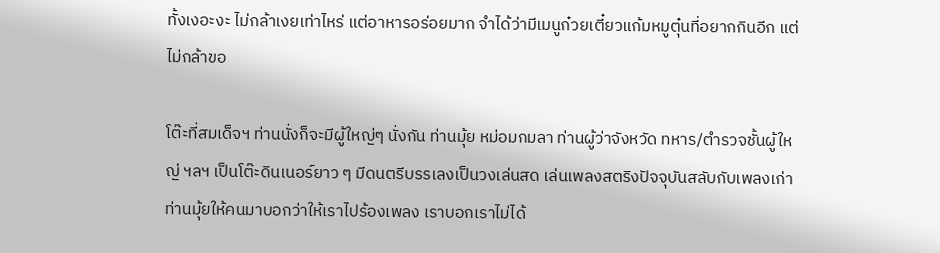ทั้งเงอะงะ ไม่กล้าเงยเท่าไหร่ แต่อาหารอร่อยมาก จำได้ว่ามีเมนูก๋วยเตี๋ยวแก้มหมูตุ๋นที่อยากกินอีก แต่ไม่กล้าขอ

โต๊ะที่สมเด็จฯ ท่านนั่งก็จะมีผู้ใหญ่ๆ นั่งกัน ท่านมุ้ย หม่อมกมลา ท่านผู้ว่าจังหวัด ทหาร/ตำรวจชั้นผู้ใหญ่ ฯลฯ เป็นโต๊ะดินเนอร์ยาว ๆ มีดนตรีบรรเลงเป็นวงเล่นสด เล่นเพลงสตริงปัจจุบันสลับกับเพลงเก่า ท่านมุ้ยให้คนมาบอกว่าให้เราไปร้องเพลง เราบอกเราไม่ได้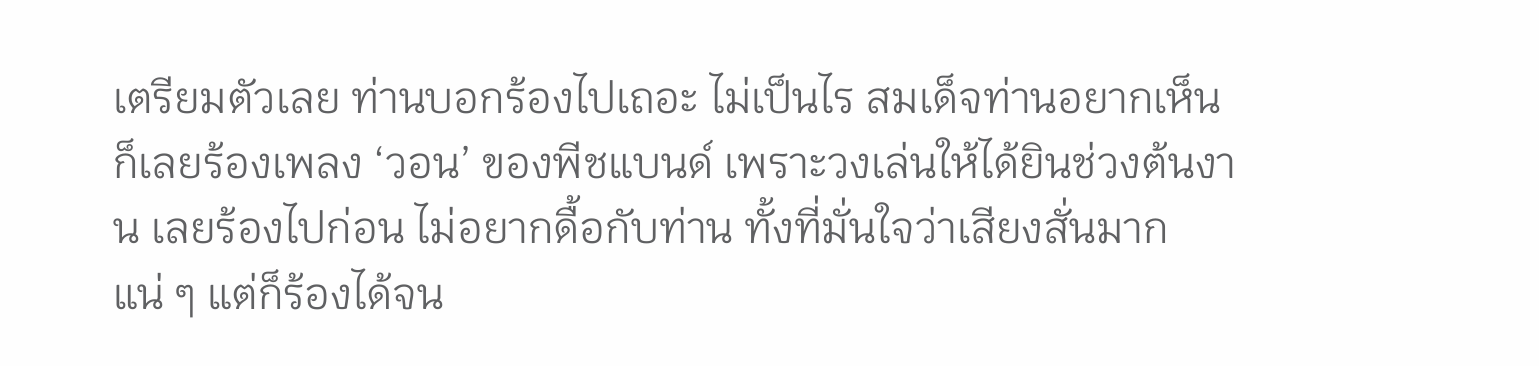เตรียมตัวเลย ท่านบอกร้องไปเถอะ ไม่เป็นไร สมเด็จท่านอยากเห็น ก็เลยร้องเพลง ‘วอน’ ของพีชแบนด์ เพราะวงเล่นให้ได้ยินช่วงต้นงาน เลยร้องไปก่อน ไม่อยากดื้อกับท่าน ทั้งที่มั่นใจว่าเสียงสั่นมากแน่ ๆ แต่ก็ร้องได้จน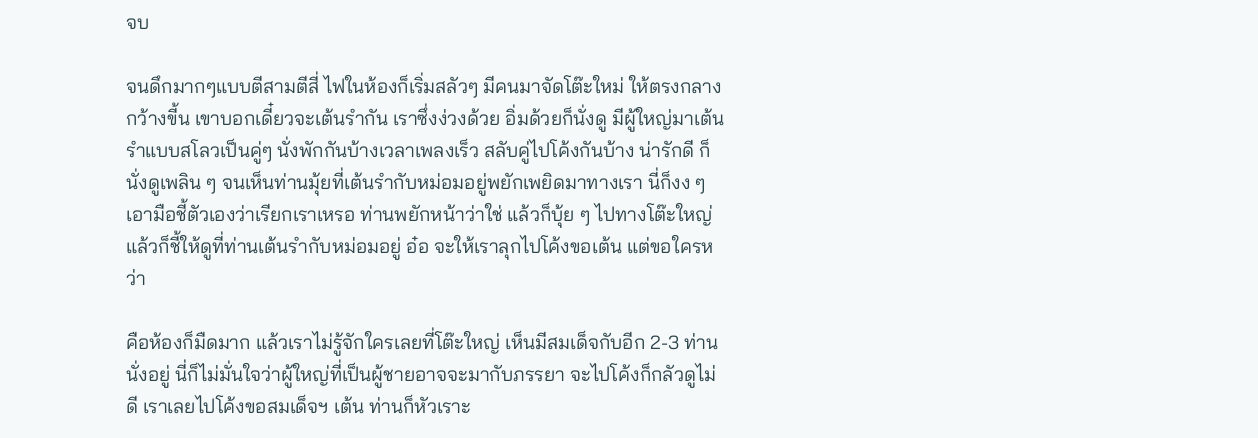จบ

จนดึกมากๆแบบตีสามตีสี่ ไฟในห้องก็เริ่มสลัวๆ มีคนมาจัดโต๊ะใหม่ ให้ตรงกลางกว้างขี้น เขาบอกเดี๋ยวจะเต้นรำกัน เราซึ่งง่วงด้วย อิ่มด้วยก็นั่งดู มีผู้ใหญ่มาเต้นรำแบบสโลวเป็นคู่ๆ นั่งพักกันบ้างเวลาเพลงเร็ว สลับคู่ไปโค้งกันบ้าง น่ารักดี ก็นั่งดูเพลิน ๆ จนเห็นท่านมุ้ยที่เต้นรำกับหม่อมอยู่พยักเพยิดมาทางเรา นี่ก็งง ๆ เอามือชี้ตัวเองว่าเรียกเราเหรอ ท่านพยักหน้าว่าใช่ แล้วก็บุ้ย ๆ ไปทางโต๊ะใหญ่ แล้วก็ชี้ให้ดูที่ท่านเต้นรำกับหม่อมอยู่ อ๋อ จะให้เราลุกไปโค้งขอเต้น แต่ขอใครหว่า

คือห้องก็มืดมาก แล้วเราไม่รู้จักใครเลยที่โต๊ะใหญ่ เห็นมีสมเด็จกับอีก 2-3 ท่านนั่งอยู่ นี่ก็ไม่มั่นใจว่าผู้ใหญ่ที่เป็นผู้ชายอาจจะมากับภรรยา จะไปโค้งก็กลัวดูไม่ดี เราเลยไปโค้งขอสมเด็จฯ เต้น ท่านก็หัวเราะ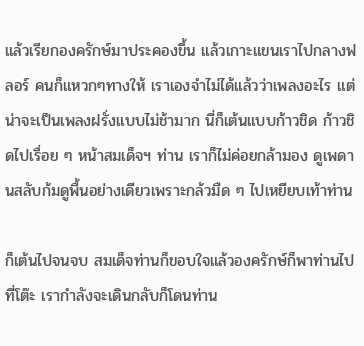แล้วเรียกองครักษ์มาประคองขึ้น แล้วเกาะแขนเราไปกลางฟลอร์ คนก็แหวกๆทางให้ เราเองจำไม่ได้แล้วว่าเพลงอะไร แต่น่าจะเป็นเพลงฝรั่งแบบไม่ช้ามาก นี่ก็เต้นแบบก้าวชิด ก้าวชิดไปเรื่อย ๆ หน้าสมเด็จฯ ท่าน เราก็ไม่ค่อยกล้ามอง ดูเพดานสลับก้มดูพื้นอย่างเดียวเพราะกล้วมืด ๆ ไปเหยียบเท้าท่าน

ก็เต้นไปจนจบ สมเด็จท่านก็ขอบใจแล้วองครักษ์ก็พาท่านไปที่โต๊ะ เรากำลังจะเดินกลับก็โดนท่าน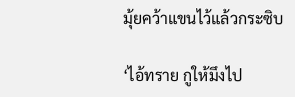มุ้ยคว้าแขนไว้แล้วกระซิบ

‘ไอ้ทราย กูให้มึงไป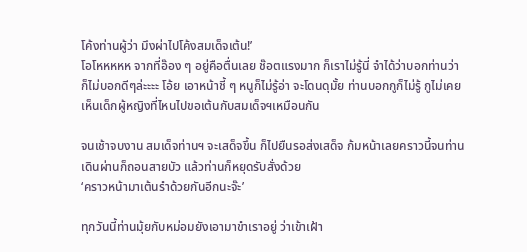โค้งท่านผู้ว่า มึงผ่าไปโค้งสมเด็จเต้น!’
โอโหหหหห จากที่อ๊อง ๆ อยู่คือตื่นเลย ช๊อตแรงมาก ก็เราไม่รู้นี่ จำได้ว่าบอกท่านว่า ก็ไม่บอกดีๆล่ะะะะ โอ้ย เอาหน้าชี้ ๆ หนูก็ไม่รู้อ่า จะโดนดุมั้ย ท่านบอกกูก็ไม่รู้ กูไม่เคยเห็นเด็กผู้หญิงที่ไหนไปขอเต้นกับสมเด็จฯเหมือนกัน

จนเช้าจบงาน สมเด็จท่านฯ จะเสด็จขึ้น ก็ไปยืนรอส่งเสด็จ ก้มหน้าเลยคราวนี้จนท่านเดินผ่านก็ถอนสายบัว แล้วท่านก็หยุดรับสั่งด้วย
‘คราวหน้ามาเต้นรำด้วยกันอีกนะจ๊ะ’

ทุกวันนี้ท่านมุ้ยกับหม่อมยังเอามาขำเราอยู่ ว่าเข้าเฝ้า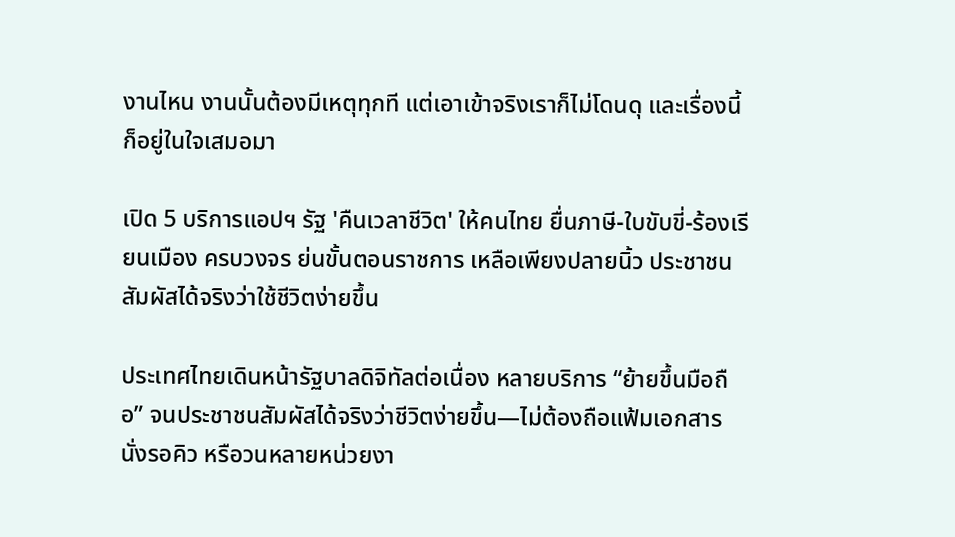งานไหน งานนั้นต้องมีเหตุทุกที แต่เอาเข้าจริงเราก็ไม่โดนดุ และเรื่องนี้ก็อยู่ในใจเสมอมา

เปิด 5 บริการแอปฯ รัฐ 'คืนเวลาชีวิต' ให้คนไทย ยื่นภาษี-ใบขับขี่-ร้องเรียนเมือง ครบวงจร ย่นขั้นตอนราชการ เหลือเพียงปลายนิ้ว ประชาชนสัมผัสได้จริงว่าใช้ชีวิตง่ายขึ้น

ประเทศไทยเดินหน้ารัฐบาลดิจิทัลต่อเนื่อง หลายบริการ “ย้ายขึ้นมือถือ” จนประชาชนสัมผัสได้จริงว่าชีวิตง่ายขึ้น—ไม่ต้องถือแฟ้มเอกสาร นั่งรอคิว หรือวนหลายหน่วยงา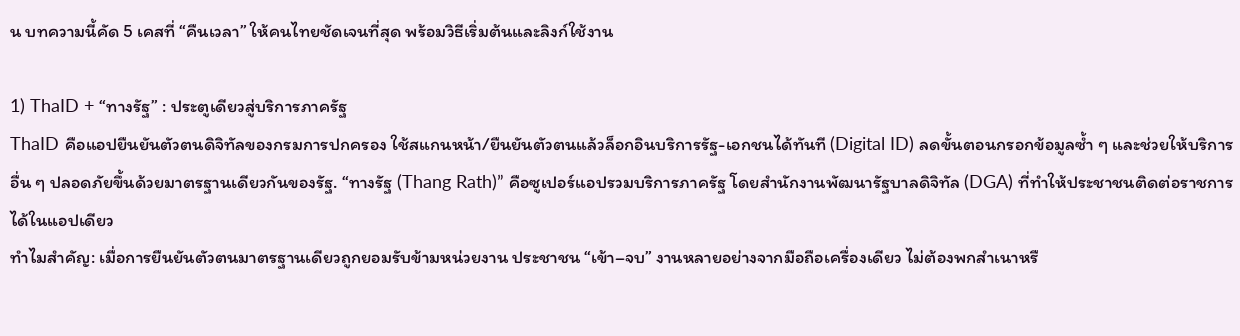น บทความนี้คัด 5 เคสที่ “คืนเวลา” ให้คนไทยชัดเจนที่สุด พร้อมวิธีเริ่มต้นและลิงก์ใช้งาน

1) ThaID + “ทางรัฐ” : ประตูเดียวสู่บริการภาครัฐ
ThaID คือแอปยืนยันตัวตนดิจิทัลของกรมการปกครอง ใช้สแกนหน้า/ยืนยันตัวตนแล้วล็อกอินบริการรัฐ-เอกชนได้ทันที (Digital ID) ลดขั้นตอนกรอกข้อมูลซ้ำ ๆ และช่วยให้บริการอื่น ๆ ปลอดภัยขึ้นด้วยมาตรฐานเดียวกันของรัฐ. “ทางรัฐ (Thang Rath)” คือซูเปอร์แอปรวมบริการภาครัฐ โดยสำนักงานพัฒนารัฐบาลดิจิทัล (DGA) ที่ทำให้ประชาชนติดต่อราชการได้ในแอปเดียว
ทำไมสำคัญ: เมื่อการยืนยันตัวตนมาตรฐานเดียวถูกยอมรับข้ามหน่วยงาน ประชาชน “เข้า–จบ” งานหลายอย่างจากมือถือเครื่องเดียว ไม่ต้องพกสำเนาหรื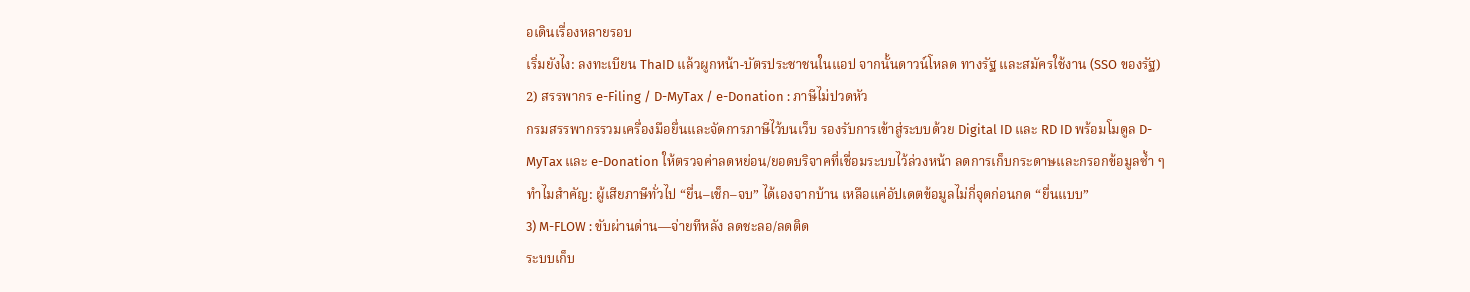อเดินเรื่องหลายรอบ
เริ่มยังไง: ลงทะเบียน ThaID แล้วผูกหน้า-บัตรประชาชนในแอป จากนั้นดาวน์โหลด ทางรัฐ และสมัครใช้งาน (SSO ของรัฐ)
2) สรรพากร e-Filing / D-MyTax / e-Donation : ภาษีไม่ปวดหัว
กรมสรรพากรรวมเครื่องมือยื่นและจัดการภาษีไว้บนเว็บ รองรับการเข้าสู่ระบบด้วย Digital ID และ RD ID พร้อมโมดูล D-MyTax และ e-Donation ให้ตรวจค่าลดหย่อน/ยอดบริจาคที่เชื่อมระบบไว้ล่วงหน้า ลดการเก็บกระดาษและกรอกข้อมูลซ้ำ ๆ
ทำไมสำคัญ: ผู้เสียภาษีทั่วไป “ยื่น–เช็ก–จบ” ได้เองจากบ้าน เหลือแค่อัปเดตข้อมูลไม่กี่จุดก่อนกด “ยื่นแบบ”
3) M-FLOW : ขับผ่านด่าน—จ่ายทีหลัง ลดชะลอ/ลดติด
ระบบเก็บ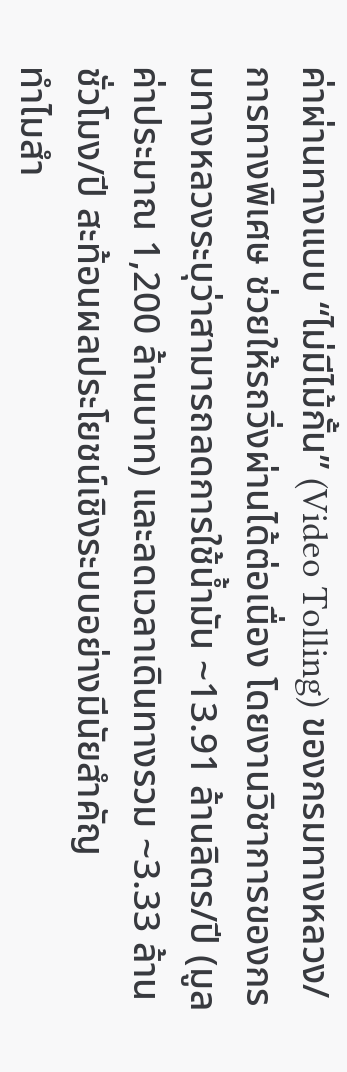ค่าผ่านทางแบบ “ไม่มีไม้กั้น” (Video Tolling) ของกรมทางหลวง/การทางพิเศษ ช่วยให้รถวิ่งผ่านได้ต่อเนื่อง โดยงานวิชาการของกรมทางหลวงระบุว่าสามารถลดการใช้น้ำมัน ~13.91 ล้านลิตร/ปี (มูลค่าประมาณ 1,200 ล้านบาท) และลดเวลาเดินทางรวม ~3.33 ล้านชั่วโมง/ปี สะท้อนผลประโยชน์เชิงระบบอย่างมีนัยสำคัญ
ทำไมสำ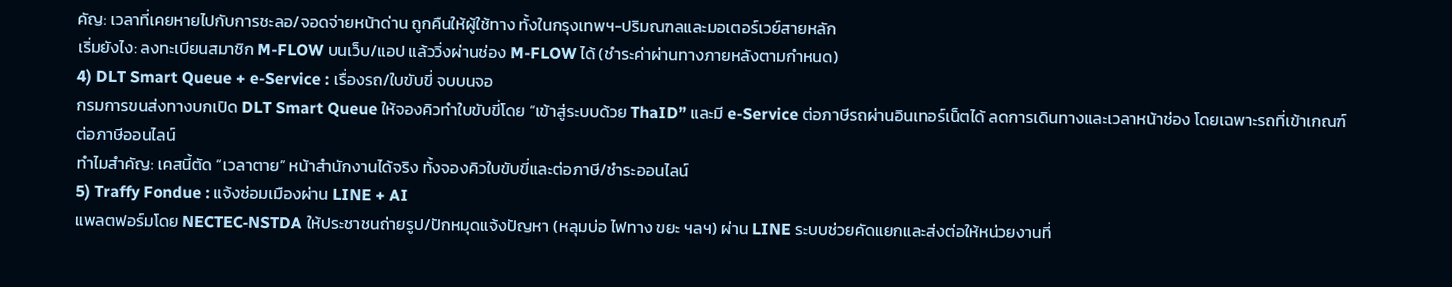คัญ: เวลาที่เคยหายไปกับการชะลอ/จอดจ่ายหน้าด่าน ถูกคืนให้ผู้ใช้ทาง ทั้งในกรุงเทพฯ-ปริมณฑลและมอเตอร์เวย์สายหลัก
เริ่มยังไง: ลงทะเบียนสมาชิก M-FLOW บนเว็บ/แอป แล้ววิ่งผ่านช่อง M-FLOW ได้ (ชำระค่าผ่านทางภายหลังตามกำหนด)
4) DLT Smart Queue + e-Service : เรื่องรถ/ใบขับขี่ จบบนจอ
กรมการขนส่งทางบกเปิด DLT Smart Queue ให้จองคิวทำใบขับขี่โดย “เข้าสู่ระบบด้วย ThaID” และมี e-Service ต่อภาษีรถผ่านอินเทอร์เน็ตได้ ลดการเดินทางและเวลาหน้าช่อง โดยเฉพาะรถที่เข้าเกณฑ์ต่อภาษีออนไลน์
ทำไมสำคัญ: เคสนี้ตัด “เวลาตาย” หน้าสำนักงานได้จริง ทั้งจองคิวใบขับขี่และต่อภาษี/ชำระออนไลน์
5) Traffy Fondue : แจ้งซ่อมเมืองผ่าน LINE + AI
แพลตฟอร์มโดย NECTEC‑NSTDA ให้ประชาชนถ่ายรูป/ปักหมุดแจ้งปัญหา (หลุมบ่อ ไฟทาง ขยะ ฯลฯ) ผ่าน LINE ระบบช่วยคัดแยกและส่งต่อให้หน่วยงานที่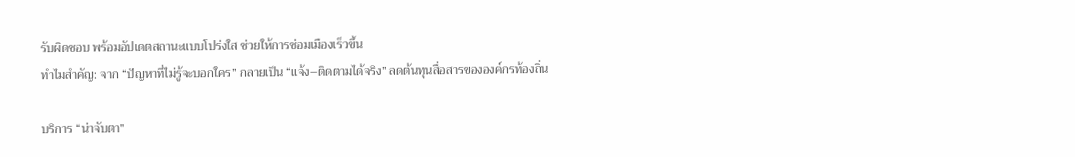รับผิดชอบ พร้อมอัปเดตสถานะแบบโปร่งใส ช่วยให้การซ่อมเมืองเร็วขึ้น
ทำไมสำคัญ: จาก “ปัญหาที่ไม่รู้จะบอกใคร” กลายเป็น “แจ้ง–ติดตามได้จริง” ลดต้นทุนสื่อสารขององค์กรท้องถิ่น

บริการ “น่าจับตา”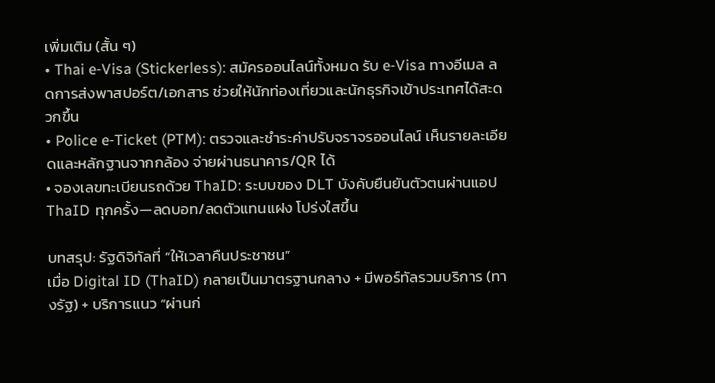เพิ่มเติม (สั้น ๆ)
• Thai e‑Visa (Stickerless): สมัครออนไลน์ทั้งหมด รับ e‑Visa ทางอีเมล ลดการส่งพาสปอร์ต/เอกสาร ช่วยให้นักท่องเที่ยวและนักธุรกิจเข้าประเทศได้สะดวกขึ้น
• Police e‑Ticket (PTM): ตรวจและชำระค่าปรับจราจรออนไลน์ เห็นรายละเอียดและหลักฐานจากกล้อง จ่ายผ่านธนาคาร/QR ได้
• จองเลขทะเบียนรถด้วย ThaID: ระบบของ DLT บังคับยืนยันตัวตนผ่านแอป ThaID ทุกครั้ง—ลดบอท/ลดตัวแทนแฝง โปร่งใสขึ้น

บทสรุป: รัฐดิจิทัลที่ “ให้เวลาคืนประชาชน”
เมื่อ Digital ID (ThaID) กลายเป็นมาตรฐานกลาง + มีพอร์ทัลรวมบริการ (ทางรัฐ) + บริการแนว “ผ่านก่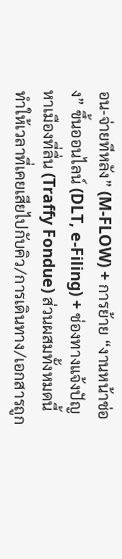อน‑จ่ายทีหลัง” (M‑FLOW) + การย้าย “งานหน้าช่อง” ขึ้นออนไลน์ (DLT, e‑Filing) + ช่องทางแจ้งปัญหาเมืองที่ลื่น (Traffy Fondue) ส่วนผสมทั้งหมดนี้ทำให้เวลาที่เคยเสียไปกับคิว/การเดินทาง/เอกสารถูก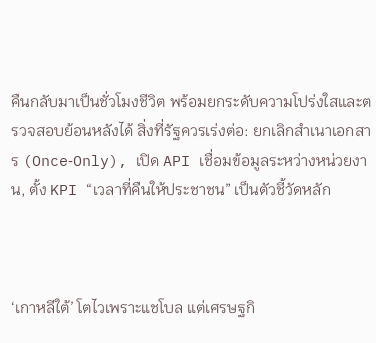คืนกลับมาเป็นชั่วโมงชีวิต พร้อมยกระดับความโปร่งใสและตรวจสอบย้อนหลังได้ สิ่งที่รัฐควรเร่งต่อ: ยกเลิกสำเนาเอกสาร (Once‑Only), เปิด API เชื่อมข้อมูลระหว่างหน่วยงาน, ตั้ง KPI “เวลาที่คืนให้ประชาชน” เป็นตัวชี้วัดหลัก



‘เกาหลีใต้’ โตไวเพราะแชโบล แต่เศรษฐกิ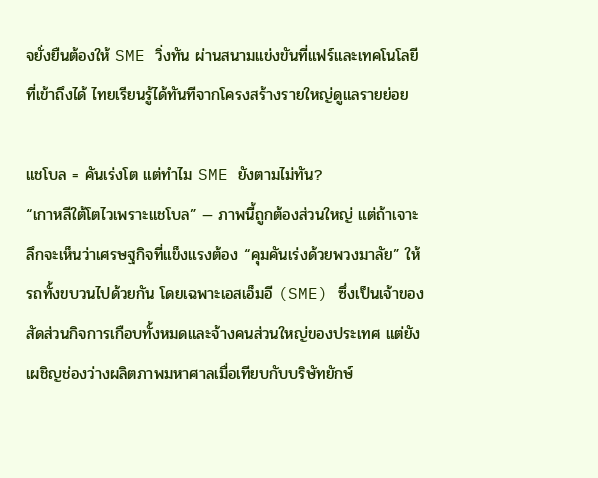จยั่งยืนต้องให้ SME วิ่งทัน ผ่านสนามแข่งขันที่แฟร์และเทคโนโลยีที่เข้าถึงได้ ไทยเรียนรู้ได้ทันทีจากโครงสร้างรายใหญ่ดูแลรายย่อย

แชโบล = คันเร่งโต แต่ทำไม SME ยังตามไม่ทัน?
“เกาหลีใต้โตไวเพราะแชโบล” — ภาพนี้ถูกต้องส่วนใหญ่ แต่ถ้าเจาะลึกจะเห็นว่าเศรษฐกิจที่แข็งแรงต้อง “คุมคันเร่งด้วยพวงมาลัย” ให้รถทั้งขบวนไปด้วยกัน โดยเฉพาะเอสเอ็มอี (SME) ซึ่งเป็นเจ้าของสัดส่วนกิจการเกือบทั้งหมดและจ้างคนส่วนใหญ่ของประเทศ แต่ยังเผชิญช่องว่างผลิตภาพมหาศาลเมื่อเทียบกับบริษัทยักษ์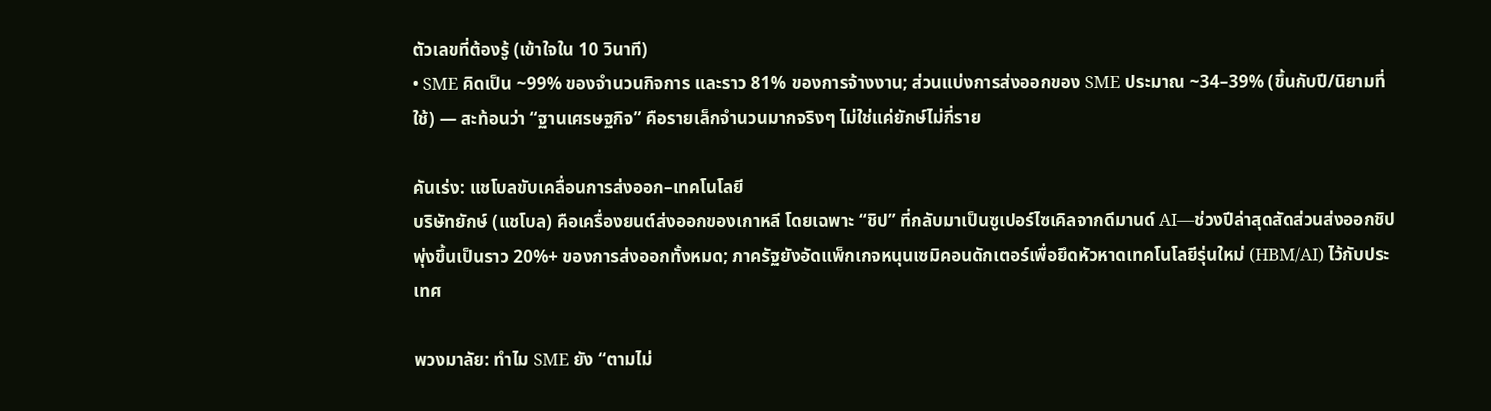ตัวเลขที่ต้องรู้ (เข้าใจใน 10 วินาที)
• SME คิดเป็น ~99% ของจำนวนกิจการ และราว 81% ของการจ้างงาน; ส่วนแบ่งการส่งออกของ SME ประมาณ ~34–39% (ขึ้นกับปี/นิยามที่ใช้) — สะท้อนว่า “ฐานเศรษฐกิจ” คือรายเล็กจำนวนมากจริงๆ ไม่ใช่แค่ยักษ์ไม่กี่ราย

คันเร่ง: แชโบลขับเคลื่อนการส่งออก–เทคโนโลยี
บริษัทยักษ์ (แชโบล) คือเครื่องยนต์ส่งออกของเกาหลี โดยเฉพาะ “ชิป” ที่กลับมาเป็นซูเปอร์ไซเคิลจากดีมานด์ AI—ช่วงปีล่าสุดสัดส่วนส่งออกชิปพุ่งขึ้นเป็นราว 20%+ ของการส่งออกทั้งหมด; ภาครัฐยังอัดแพ็กเกจหนุนเซมิคอนดักเตอร์เพื่อยึดหัวหาดเทคโนโลยีรุ่นใหม่ (HBM/AI) ไว้กับประเทศ

พวงมาลัย: ทำไม SME ยัง “ตามไม่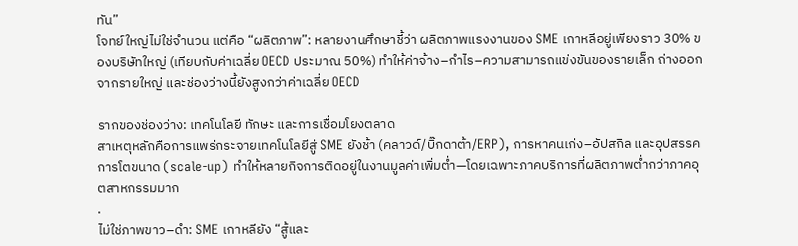ทัน”
โจทย์ใหญ่ไม่ใช่จำนวน แต่คือ “ผลิตภาพ”: หลายงานศึกษาชี้ว่า ผลิตภาพแรงงานของ SME เกาหลีอยู่เพียงราว 30% ของบริษัทใหญ่ (เทียบกับค่าเฉลี่ย OECD ประมาณ 50%) ทำให้ค่าจ้าง–กำไร–ความสามารถแข่งขันของรายเล็ก ถ่างออกจากรายใหญ่ และช่องว่างนี้ยังสูงกว่าค่าเฉลี่ย OECD

รากของช่องว่าง: เทคโนโลยี ทักษะ และการเชื่อมโยงตลาด
สาเหตุหลักคือการแพร่กระจายเทคโนโลยีสู่ SME ยังช้า (คลาวด์/บิ๊กดาต้า/ERP), การหาคนเก่ง–อัปสกิล และอุปสรรคการโตขนาด (scale-up) ทำให้หลายกิจการติดอยู่ในงานมูลค่าเพิ่มต่ำ—โดยเฉพาะภาคบริการที่ผลิตภาพต่ำกว่าภาคอุตสาหกรรมมาก
.
ไม่ใช่ภาพขาว–ดำ: SME เกาหลียัง “สู้และ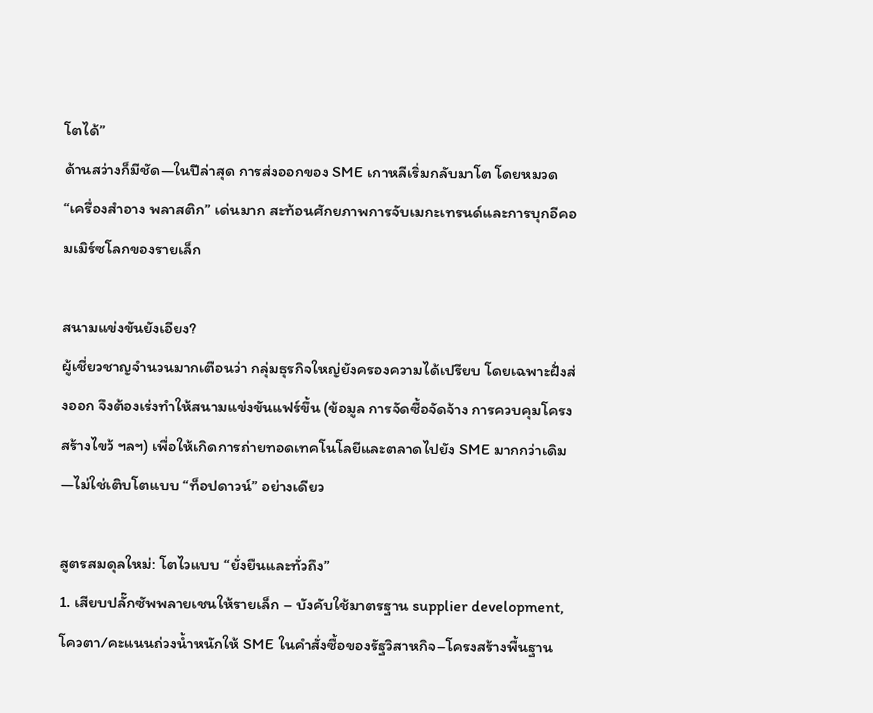โตได้”
ด้านสว่างก็มีชัด—ในปีล่าสุด การส่งออกของ SME เกาหลีเริ่มกลับมาโต โดยหมวด “เครื่องสำอาง พลาสติก” เด่นมาก สะท้อนศักยภาพการจับเมกะเทรนด์และการบุกอีคอมเมิร์ซโลกของรายเล็ก

สนามแข่งขันยังเอียง?
ผู้เชี่ยวชาญจำนวนมากเตือนว่า กลุ่มธุรกิจใหญ่ยังครองความได้เปรียบ โดยเฉพาะฝั่งส่งออก จึงต้องเร่งทำให้สนามแข่งขันแฟร์ขึ้น (ข้อมูล การจัดซื้อจัดจ้าง การควบคุมโครงสร้างไขว้ ฯลฯ) เพื่อให้เกิดการถ่ายทอดเทคโนโลยีและตลาดไปยัง SME มากกว่าเดิม—ไม่ใช่เติบโตแบบ “ท็อปดาวน์” อย่างเดียว

สูตรสมดุลใหม่: โตไวแบบ “ยั่งยืนและทั่วถึง”
1. เสียบปลั๊กซัพพลายเชนให้รายเล็ก – บังคับใช้มาตรฐาน supplier development, โควตา/คะแนนถ่วงน้ำหนักให้ SME ในคำสั่งซื้อของรัฐวิสาหกิจ–โครงสร้างพื้นฐาน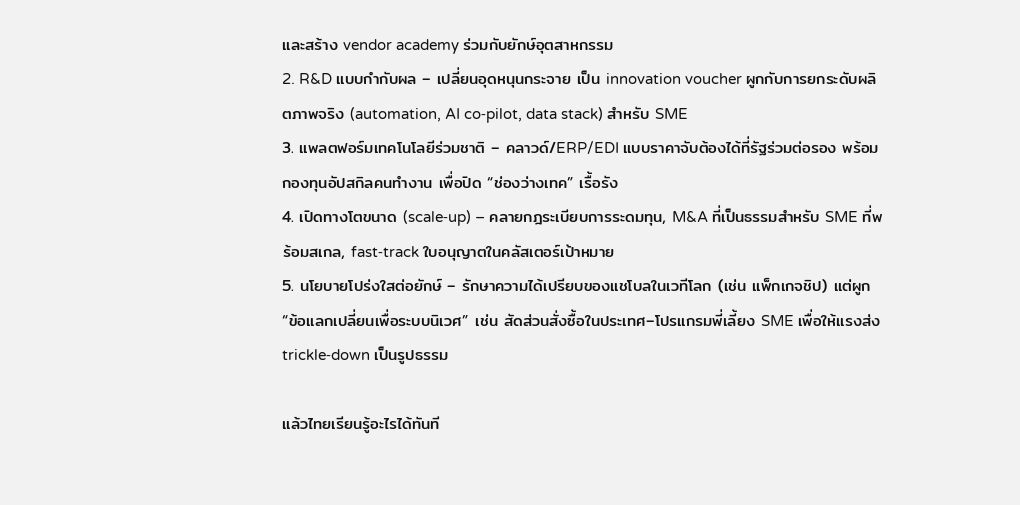และสร้าง vendor academy ร่วมกับยักษ์อุตสาหกรรม
2. R&D แบบกำกับผล – เปลี่ยนอุดหนุนกระจาย เป็น innovation voucher ผูกกับการยกระดับผลิตภาพจริง (automation, AI co‑pilot, data stack) สำหรับ SME
3. แพลตฟอร์มเทคโนโลยีร่วมชาติ – คลาวด์/ERP/EDI แบบราคาจับต้องได้ที่รัฐร่วมต่อรอง พร้อมกองทุนอัปสกิลคนทำงาน เพื่อปิด “ช่องว่างเทค” เรื้อรัง
4. เปิดทางโตขนาด (scale‑up) – คลายกฎระเบียบการระดมทุน, M&A ที่เป็นธรรมสำหรับ SME ที่พร้อมสเกล, fast‑track ใบอนุญาตในคลัสเตอร์เป้าหมาย
5. นโยบายโปร่งใสต่อยักษ์ – รักษาความได้เปรียบของแชโบลในเวทีโลก (เช่น แพ็กเกจชิป) แต่ผูก “ข้อแลกเปลี่ยนเพื่อระบบนิเวศ” เช่น สัดส่วนสั่งซื้อในประเทศ–โปรแกรมพี่เลี้ยง SME เพื่อให้แรงส่ง trickle‑down เป็นรูปธรรม

แล้วไทยเรียนรู้อะไรได้ทันที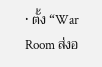• ตั้ง “War Room ส่งอ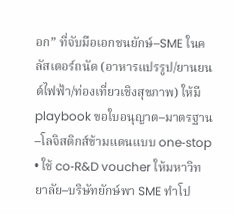อก” ที่จับมือเอกชนยักษ์–SME ในคลัสเตอร์ถนัด (อาหารแปรรูป/ยานยนต์ไฟฟ้า/ท่องเที่ยวเชิงสุขภาพ) ให้มี playbook ขอใบอนุญาต–มาตรฐาน–โลจิสติกส์ข้ามแดนแบบ one‑stop
• ใช้ co‑R&D voucher ให้มหาวิทยาลัย–บริษัทยักษ์พา SME ทำโป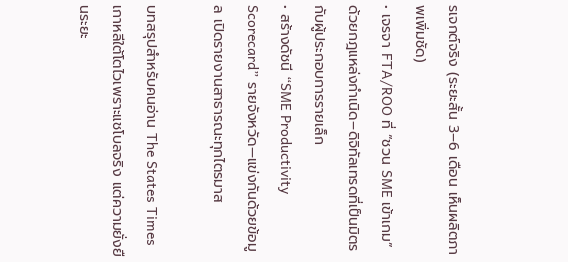รเจกต์จริง (ระยะสั้น 3–6 เดือน เห็นผลิตภาพเพิ่มชัด)
• เจรจา FTA/ROO ที่ “ชวน SME เข้าเกม” ด้วยกฎแหล่งกำเนิด–ดิจิทัลเทรดที่เป็นมิตรกับผู้ประกอบการรายเล็ก
• สร้างดัชนี “SME Productivity Scorecard” รายจังหวัด—แข่งกันด้วยข้อมูล เปิดรายงานสาธารณะทุกไตรมาส

บทสรุปสำหรับคนอ่าน The States Times
เกาหลีใต้โตไวเพราะแชโบลจริง แต่ความยั่งยืนระยะ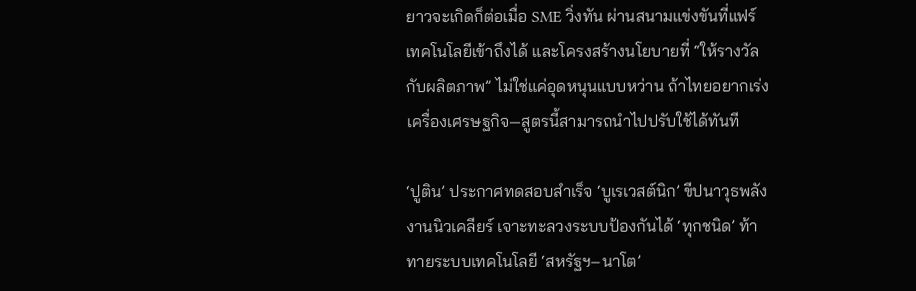ยาวจะเกิดก็ต่อเมื่อ SME วิ่งทัน ผ่านสนามแข่งขันที่แฟร์ เทคโนโลยีเข้าถึงได้ และโครงสร้างนโยบายที่ “ให้รางวัลกับผลิตภาพ” ไม่ใช่แค่อุดหนุนแบบหว่าน ถ้าไทยอยากเร่งเครื่องเศรษฐกิจ—สูตรนี้สามารถนำไปปรับใช้ได้ทันที

‘ปูติน’ ประกาศทดสอบสำเร็จ ‘บูเรเวสต์นิก’ ขีปนาวุธพลังงานนิวเคลียร์ เจาะทะลวงระบบป้องกันได้ ‘ทุกชนิด’ ท้าทายระบบเทคโนโลยี ‘สหรัฐฯ–นาโต’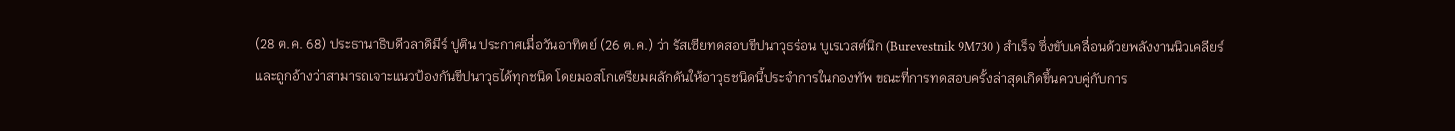(28 ต.ค. 68) ประธานาธิบดีวลาดิมีร์ ปูติน ประกาศเมื่อวันอาทิตย์ (26 ต.ค.) ว่า รัสเซียทดสอบขีปนาวุธร่อน บูเรเวสต์นิก (Burevestnik 9M730 ) สำเร็จ ซึ่งขับเคลื่อนด้วยพลังงานนิวเคลียร์และถูกอ้างว่าสามารถเจาะแนวป้องกันขีปนาวุธได้ทุกชนิด โดยมอสโกเตรียมผลักดันให้อาวุธชนิดนี้ประจำการในกองทัพ ขณะที่การทดสอบครั้งล่าสุดเกิดขึ้นควบคู่กับการ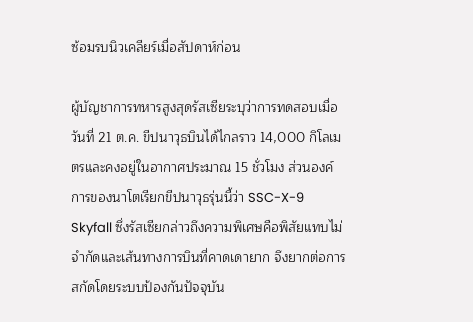ซ้อมรบนิวเคลียร์เมื่อสัปดาห์ก่อน

ผู้บัญชาการทหารสูงสุดรัสเซียระบุว่าการทดสอบเมื่อวันที่ 21 ต.ค. ขีปนาวุธบินได้ไกลราว 14,000 กิโลเมตรและคงอยู่ในอากาศประมาณ 15 ชั่วโมง ส่วนองค์การของนาโตเรียกขีปนาวุธรุ่นนี้ว่า SSC-X-9 Skyfall ซึ่งรัสเซียกล่าวถึงความพิเศษคือพิสัยแทบไม่จำกัดและเส้นทางการบินที่คาดเดายาก จึงยากต่อการสกัดโดยระบบป้องกันปัจจุบัน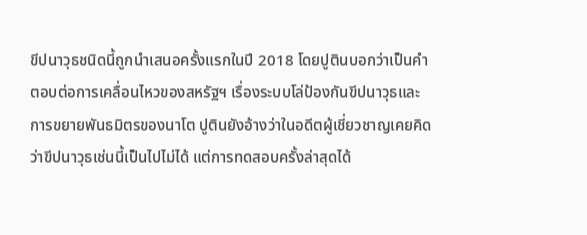ขีปนาวุธชนิดนี้ถูกนำเสนอครั้งแรกในปี 2018 โดยปูตินบอกว่าเป็นคำตอบต่อการเคลื่อนไหวของสหรัฐฯ เรื่องระบบโล่ป้องกันขีปนาวุธและการขยายพันธมิตรของนาโต ปูตินยังอ้างว่าในอดีตผู้เชี่ยวชาญเคยคิดว่าขีปนาวุธเช่นนี้เป็นไปไม่ได้ แต่การทดสอบครั้งล่าสุดได้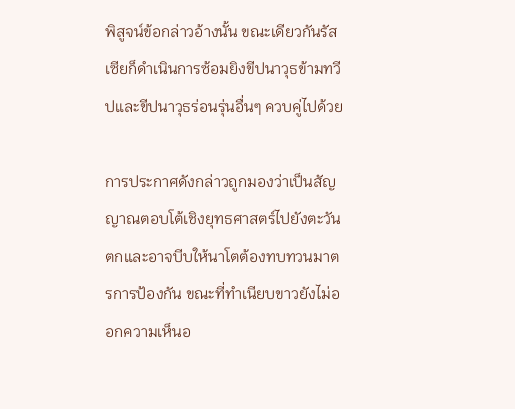พิสูจน์ข้อกล่าวอ้างนั้น ขณะเดียวกันรัสเซียก็ดำเนินการซ้อมยิงขีปนาวุธข้ามทวีปและขีปนาวุธร่อนรุ่นอื่นๆ ควบคู่ไปด้วย

การประกาศดังกล่าวถูกมองว่าเป็นสัญญาณตอบโต้เชิงยุทธศาสตร์ไปยังตะวันตกและอาจบีบให้นาโตต้องทบทวนมาตรการป้องกัน ขณะที่ทำเนียบขาวยังไม่ออกความเห็นอ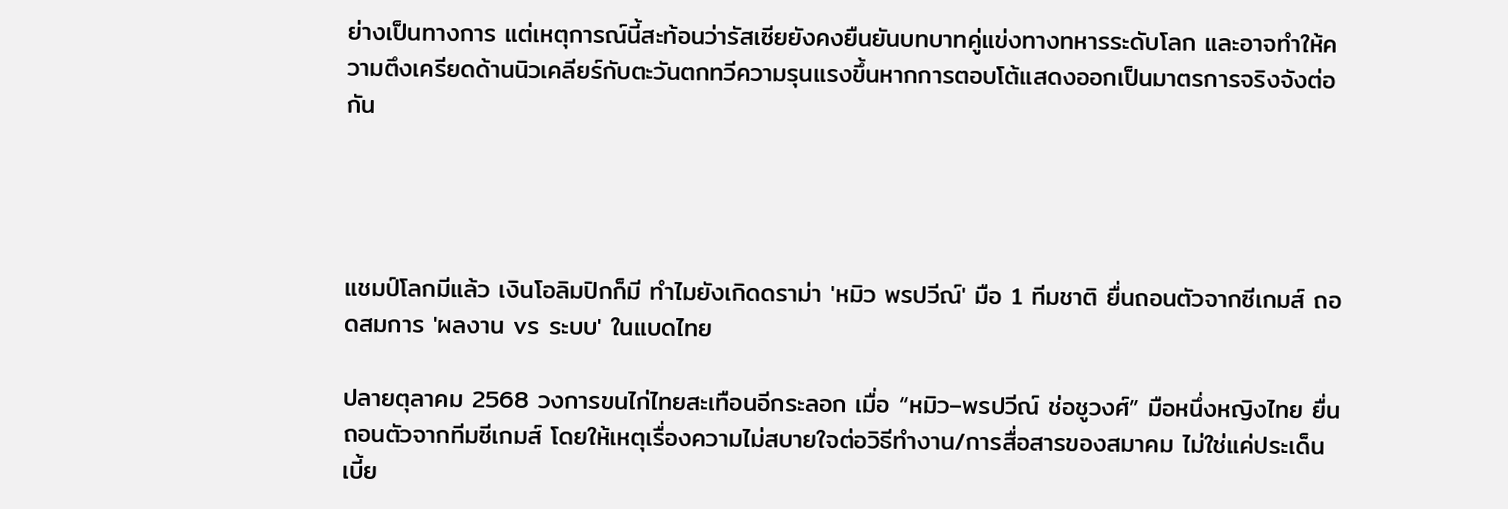ย่างเป็นทางการ แต่เหตุการณ์นี้สะท้อนว่ารัสเซียยังคงยืนยันบทบาทคู่แข่งทางทหารระดับโลก และอาจทำให้ความตึงเครียดด้านนิวเคลียร์กับตะวันตกทวีความรุนแรงขึ้นหากการตอบโต้แสดงออกเป็นมาตรการจริงจังต่อกัน




แชมป์โลกมีแล้ว เงินโอลิมปิกก็มี ทำไมยังเกิดดราม่า 'หมิว พรปวีณ์' มือ 1 ทีมชาติ ยื่นถอนตัวจากซีเกมส์ ถอดสมการ 'ผลงาน vร ระบบ' ในแบดไทย

ปลายตุลาคม 2568 วงการขนไก่ไทยสะเทือนอีกระลอก เมื่อ “หมิว–พรปวีณ์ ช่อชูวงศ์” มือหนึ่งหญิงไทย ยื่นถอนตัวจากทีมซีเกมส์ โดยให้เหตุเรื่องความไม่สบายใจต่อวิธีทำงาน/การสื่อสารของสมาคม ไม่ใช่แค่ประเด็นเบี้ย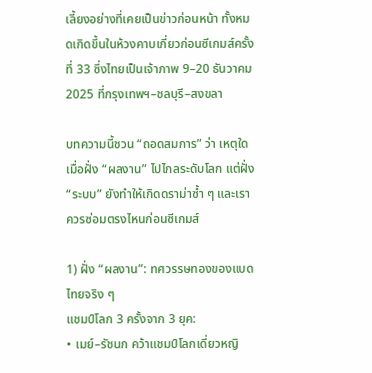เลี้ยงอย่างที่เคยเป็นข่าวก่อนหน้า ทั้งหมดเกิดขึ้นในห้วงคาบเกี่ยวก่อนซีเกมส์ครั้งที่ 33 ซึ่งไทยเป็นเจ้าภาพ 9–20 ธันวาคม 2025 ที่กรุงเทพฯ–ชลบุรี–สงขลา

บทความนี้ชวน “ถอดสมการ” ว่า เหตุใดเมื่อฝั่ง “ผลงาน” ไปไกลระดับโลก แต่ฝั่ง “ระบบ” ยังทำให้เกิดดราม่าซ้ำ ๆ และเราควรซ่อมตรงไหนก่อนซีเกมส์

1) ฝั่ง “ผลงาน”: ทศวรรษทองของแบดไทยจริง ๆ
แชมป์โลก 3 ครั้งจาก 3 ยุค:
• เมย์–รัชนก คว้าแชมป์โลกเดี่ยวหญิ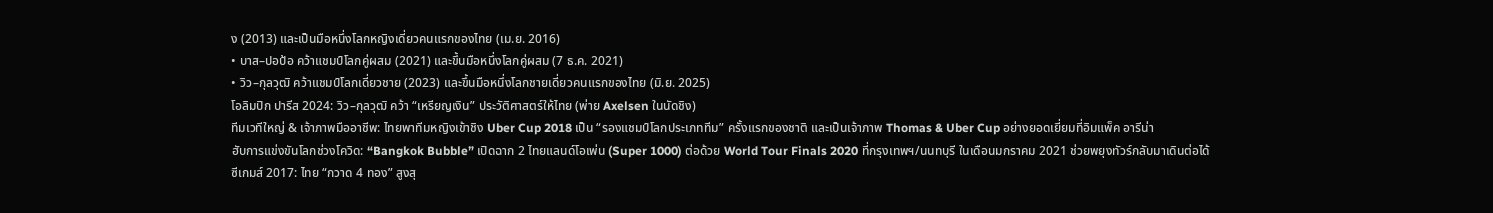ง (2013) และเป็นมือหนึ่งโลกหญิงเดี่ยวคนแรกของไทย (เม.ย. 2016)
• บาส–ปอป้อ คว้าแชมป์โลกคู่ผสม (2021) และขึ้นมือหนึ่งโลกคู่ผสม (7 ธ.ค. 2021)
• วิว–กุลวุฒิ คว้าแชมป์โลกเดี่ยวชาย (2023) และขึ้นมือหนึ่งโลกชายเดี่ยวคนแรกของไทย (มิ.ย. 2025)
โอลิมปิก ปารีส 2024: วิว–กุลวุฒิ คว้า “เหรียญเงิน” ประวัติศาสตร์ให้ไทย (พ่าย Axelsen ในนัดชิง)
ทีมเวทีใหญ่ & เจ้าภาพมืออาชีพ: ไทยพาทีมหญิงเข้าชิง Uber Cup 2018 เป็น “รองแชมป์โลกประเภททีม” ครั้งแรกของชาติ และเป็นเจ้าภาพ Thomas & Uber Cup อย่างยอดเยี่ยมที่อิมแพ็ค อารีน่า
ฮับการแข่งขันโลกช่วงโควิด: “Bangkok Bubble” เปิดฉาก 2 ไทยแลนด์โอเพ่น (Super 1000) ต่อด้วย World Tour Finals 2020 ที่กรุงเทพฯ/นนทบุรี ในเดือนมกราคม 2021 ช่วยพยุงทัวร์กลับมาเดินต่อได้
ซีเกมส์ 2017: ไทย “กวาด 4 ทอง” สูงสุ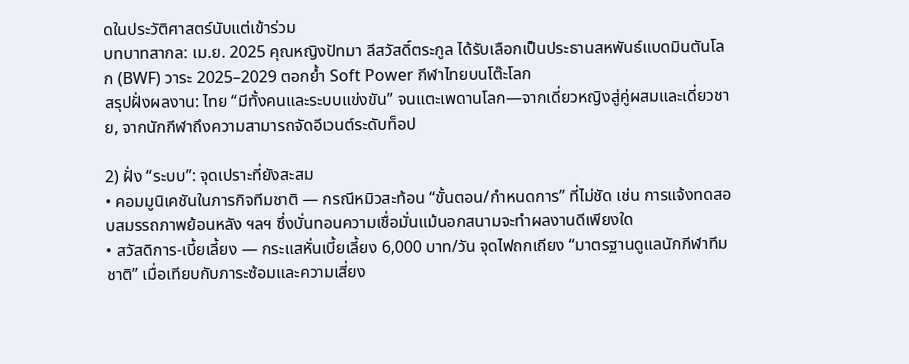ดในประวัติศาสตร์นับแต่เข้าร่วม
บทบาทสากล: เม.ย. 2025 คุณหญิงปัทมา ลีสวัสดิ์ตระกูล ได้รับเลือกเป็นประธานสหพันธ์แบดมินตันโลก (BWF) วาระ 2025–2029 ตอกย้ำ Soft Power กีฬาไทยบนโต๊ะโลก
สรุปฝั่งผลงาน: ไทย “มีทั้งคนและระบบแข่งขัน” จนแตะเพดานโลก—จากเดี่ยวหญิงสู่คู่ผสมและเดี่ยวชาย, จากนักกีฬาถึงความสามารถจัดอีเวนต์ระดับท็อป

2) ฝั่ง “ระบบ”: จุดเปราะที่ยังสะสม
• คอมมูนิเคชันในภารกิจทีมชาติ — กรณีหมิวสะท้อน “ขั้นตอน/กำหนดการ” ที่ไม่ชัด เช่น การแจ้งทดสอบสมรรถภาพย้อนหลัง ฯลฯ ซึ่งบั่นทอนความเชื่อมั่นแม้นอกสนามจะทำผลงานดีเพียงใด
• สวัสดิการ-เบี้ยเลี้ยง — กระแสหั่นเบี้ยเลี้ยง 6,000 บาท/วัน จุดไฟถกเถียง “มาตรฐานดูแลนักกีฬาทีมชาติ” เมื่อเทียบกับภาระซ้อมและความเสี่ยง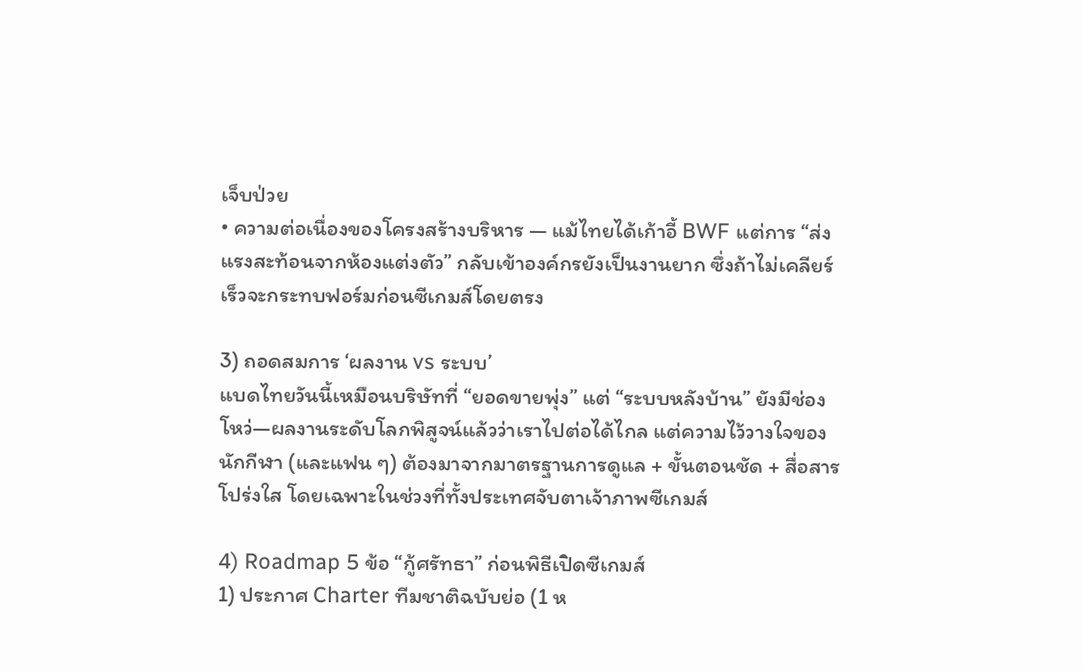เจ็บป่วย
• ความต่อเนื่องของโครงสร้างบริหาร — แม้ไทยได้เก้าอี้ BWF แต่การ “ส่งแรงสะท้อนจากห้องแต่งตัว” กลับเข้าองค์กรยังเป็นงานยาก ซึ่งถ้าไม่เคลียร์เร็วจะกระทบฟอร์มก่อนซีเกมส์โดยตรง

3) ถอดสมการ ‘ผลงาน vs ระบบ’
แบดไทยวันนี้เหมือนบริษัทที่ “ยอดขายพุ่ง” แต่ “ระบบหลังบ้าน” ยังมีช่องโหว่—ผลงานระดับโลกพิสูจน์แล้วว่าเราไปต่อได้ไกล แต่ความไว้วางใจของนักกีฬา (และแฟน ๆ) ต้องมาจากมาตรฐานการดูแล + ขั้นตอนชัด + สื่อสารโปร่งใส โดยเฉพาะในช่วงที่ทั้งประเทศจับตาเจ้าภาพซีเกมส์

4) Roadmap 5 ข้อ “กู้ศรัทธา” ก่อนพิธีเปิดซีเกมส์
1) ประกาศ Charter ทีมชาติฉบับย่อ (1 ห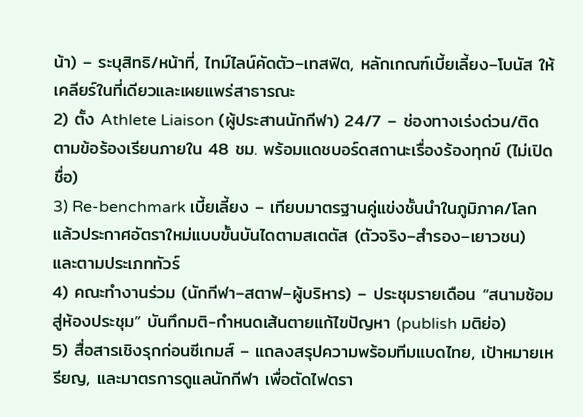น้า) – ระบุสิทธิ/หน้าที่, ไทม์ไลน์คัดตัว–เทสฟิต, หลักเกณฑ์เบี้ยเลี้ยง–โบนัส ให้เคลียร์ในที่เดียวและเผยแพร่สาธารณะ
2) ตั้ง Athlete Liaison (ผู้ประสานนักกีฬา) 24/7 – ช่องทางเร่งด่วน/ติดตามข้อร้องเรียนภายใน 48 ชม. พร้อมแดชบอร์ดสถานะเรื่องร้องทุกข์ (ไม่เปิดชื่อ)
3) Re-benchmark เบี้ยเลี้ยง – เทียบมาตรฐานคู่แข่งชั้นนำในภูมิภาค/โลก แล้วประกาศอัตราใหม่แบบขั้นบันไดตามสเตตัส (ตัวจริง–สำรอง–เยาวชน) และตามประเภททัวร์
4) คณะทำงานร่วม (นักกีฬา–สตาฟ–ผู้บริหาร) – ประชุมรายเดือน “สนามซ้อมสู่ห้องประชุม” บันทึกมติ-กำหนดเส้นตายแก้ไขปัญหา (publish มติย่อ)
5) สื่อสารเชิงรุกก่อนซีเกมส์ – แถลงสรุปความพร้อมทีมแบดไทย, เป้าหมายเหรียญ, และมาตรการดูแลนักกีฬา เพื่อตัดไฟดรา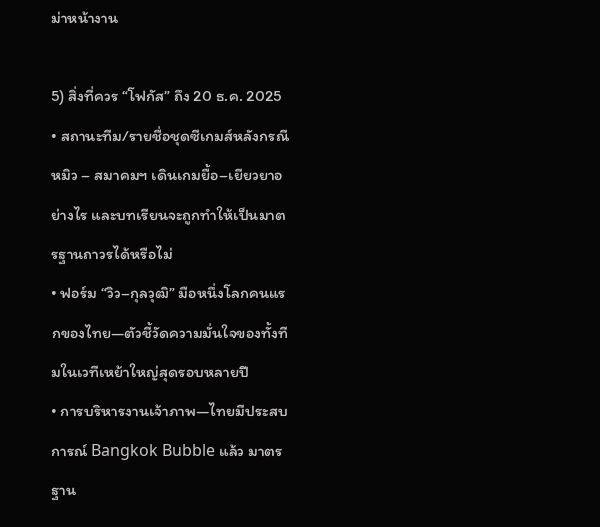ม่าหน้างาน

5) สิ่งที่ควร “โฟกัส” ถึง 20 ธ.ค. 2025
• สถานะทีม/รายชื่อชุดซีเกมส์หลังกรณีหมิว – สมาคมฯ เดินเกมยื้อ–เยียวยาอย่างไร และบทเรียนจะถูกทำให้เป็นมาตรฐานถาวรได้หรือไม่
• ฟอร์ม “วิว–กุลวุฒิ” มือหนึ่งโลกคนแรกของไทย—ตัวชี้วัดความมั่นใจของทั้งทีมในเวทีเหย้าใหญ่สุดรอบหลายปี
• การบริหารงานเจ้าภาพ—ไทยมีประสบการณ์ Bangkok Bubble แล้ว มาตรฐาน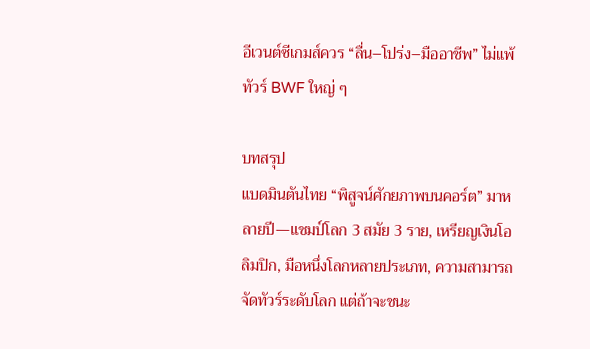อีเวนต์ซีเกมส์ควร “ลื่น–โปร่ง–มืออาชีพ” ไม่แพ้ทัวร์ BWF ใหญ่ ๆ

บทสรุป
แบดมินตันไทย “พิสูจน์ศักยภาพบนคอร์ต” มาหลายปี—แชมป์โลก 3 สมัย 3 ราย, เหรียญเงินโอลิมปิก, มือหนึ่งโลกหลายประเภท, ความสามารถจัดทัวร์ระดับโลก แต่ถ้าจะชนะ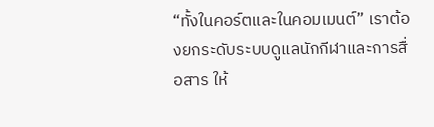“ทั้งในคอร์ตและในคอมเมนต์” เราต้องยกระดับระบบดูแลนักกีฬาและการสื่อสาร ให้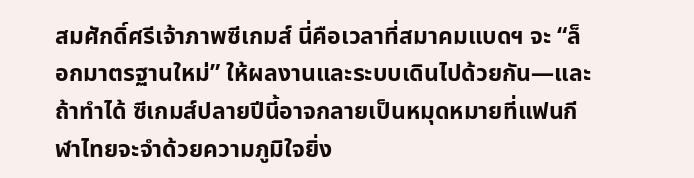สมศักดิ์ศรีเจ้าภาพซีเกมส์ นี่คือเวลาที่สมาคมแบดฯ จะ “ล็อกมาตรฐานใหม่” ให้ผลงานและระบบเดินไปด้วยกัน—และถ้าทำได้ ซีเกมส์ปลายปีนี้อาจกลายเป็นหมุดหมายที่แฟนกีฬาไทยจะจำด้วยความภูมิใจยิ่ง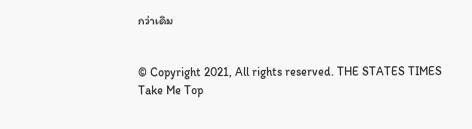กว่าเดิม


© Copyright 2021, All rights reserved. THE STATES TIMES
Take Me Top